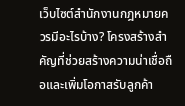เว็บไซต์สำนักงานกฎหมายควรมีอะไรบ้าง? โครงสร้างสำคัญที่ช่วยสร้างความน่าเชื่อถือและเพิ่มโอกาสรับลูกค้า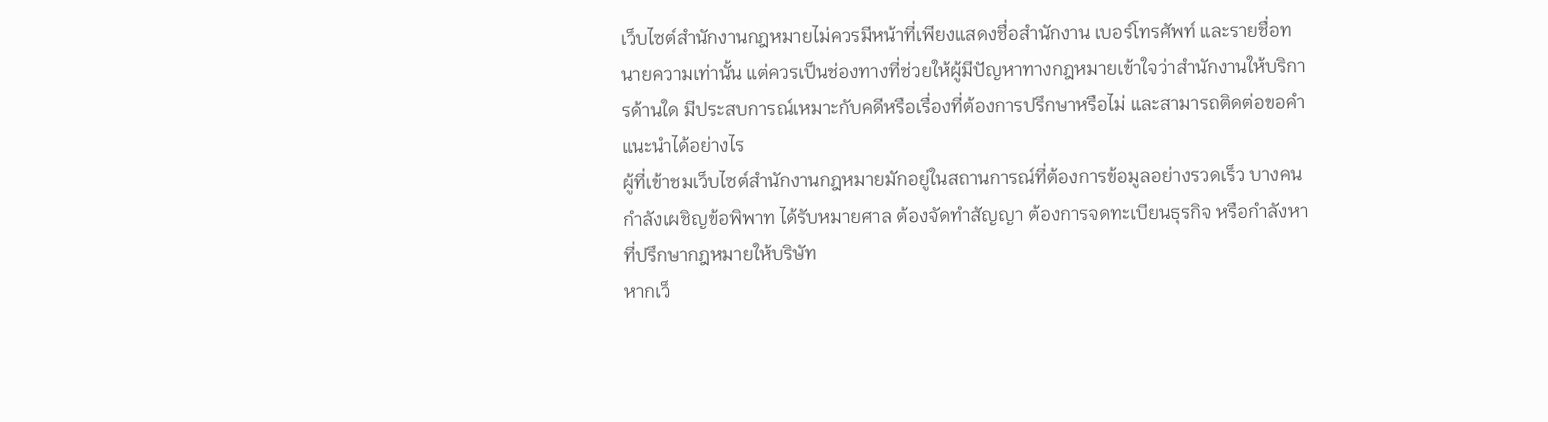เว็บไซต์สำนักงานกฎหมายไม่ควรมีหน้าที่เพียงแสดงชื่อสำนักงาน เบอร์โทรศัพท์ และรายชื่อทนายความเท่านั้น แต่ควรเป็นช่องทางที่ช่วยให้ผู้มีปัญหาทางกฎหมายเข้าใจว่าสำนักงานให้บริการด้านใด มีประสบการณ์เหมาะกับคดีหรือเรื่องที่ต้องการปรึกษาหรือไม่ และสามารถติดต่อขอคำแนะนำได้อย่างไร
ผู้ที่เข้าชมเว็บไซต์สำนักงานกฎหมายมักอยู่ในสถานการณ์ที่ต้องการข้อมูลอย่างรวดเร็ว บางคนกำลังเผชิญข้อพิพาท ได้รับหมายศาล ต้องจัดทำสัญญา ต้องการจดทะเบียนธุรกิจ หรือกำลังหาที่ปรึกษากฎหมายให้บริษัท
หากเว็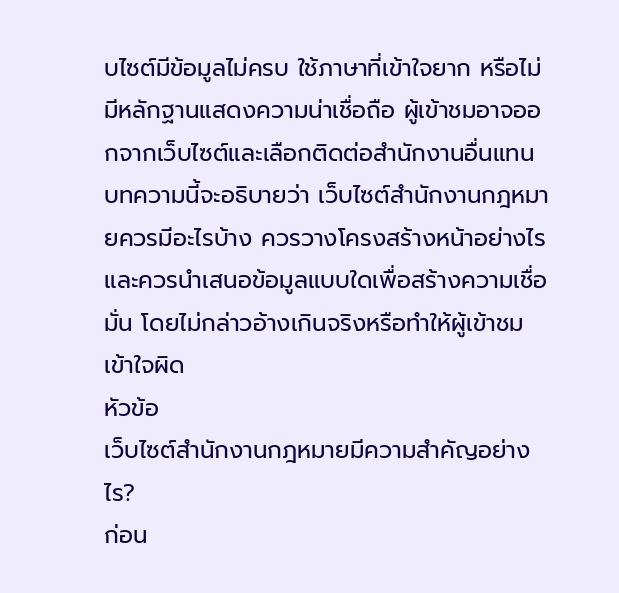บไซต์มีข้อมูลไม่ครบ ใช้ภาษาที่เข้าใจยาก หรือไม่มีหลักฐานแสดงความน่าเชื่อถือ ผู้เข้าชมอาจออกจากเว็บไซต์และเลือกติดต่อสำนักงานอื่นแทน
บทความนี้จะอธิบายว่า เว็บไซต์สำนักงานกฎหมายควรมีอะไรบ้าง ควรวางโครงสร้างหน้าอย่างไร และควรนำเสนอข้อมูลแบบใดเพื่อสร้างความเชื่อมั่น โดยไม่กล่าวอ้างเกินจริงหรือทำให้ผู้เข้าชมเข้าใจผิด
หัวข้อ
เว็บไซต์สำนักงานกฎหมายมีความสำคัญอย่างไร?
ก่อน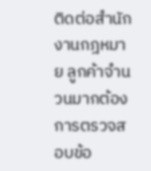ติดต่อสำนักงานกฎหมาย ลูกค้าจำนวนมากต้องการตรวจสอบข้อ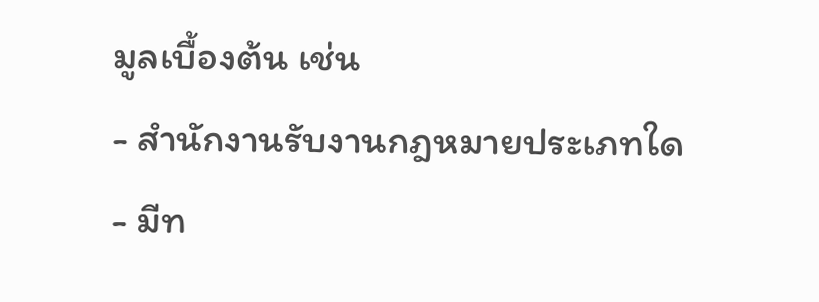มูลเบื้องต้น เช่น
- สำนักงานรับงานกฎหมายประเภทใด
- มีท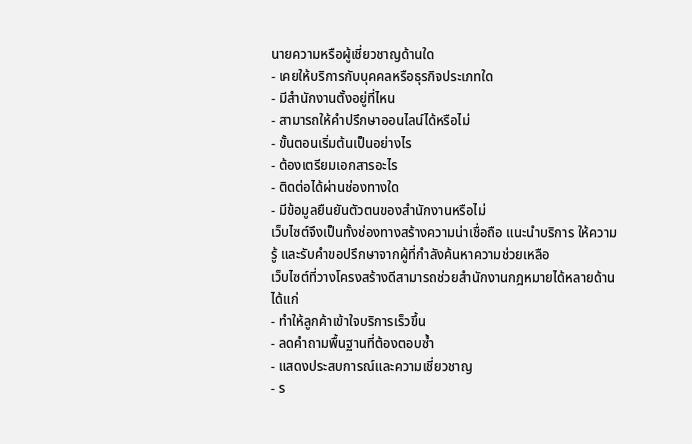นายความหรือผู้เชี่ยวชาญด้านใด
- เคยให้บริการกับบุคคลหรือธุรกิจประเภทใด
- มีสำนักงานตั้งอยู่ที่ไหน
- สามารถให้คำปรึกษาออนไลน์ได้หรือไม่
- ขั้นตอนเริ่มต้นเป็นอย่างไร
- ต้องเตรียมเอกสารอะไร
- ติดต่อได้ผ่านช่องทางใด
- มีข้อมูลยืนยันตัวตนของสำนักงานหรือไม่
เว็บไซต์จึงเป็นทั้งช่องทางสร้างความน่าเชื่อถือ แนะนำบริการ ให้ความรู้ และรับคำขอปรึกษาจากผู้ที่กำลังค้นหาความช่วยเหลือ
เว็บไซต์ที่วางโครงสร้างดีสามารถช่วยสำนักงานกฎหมายได้หลายด้าน ได้แก่
- ทำให้ลูกค้าเข้าใจบริการเร็วขึ้น
- ลดคำถามพื้นฐานที่ต้องตอบซ้ำ
- แสดงประสบการณ์และความเชี่ยวชาญ
- ร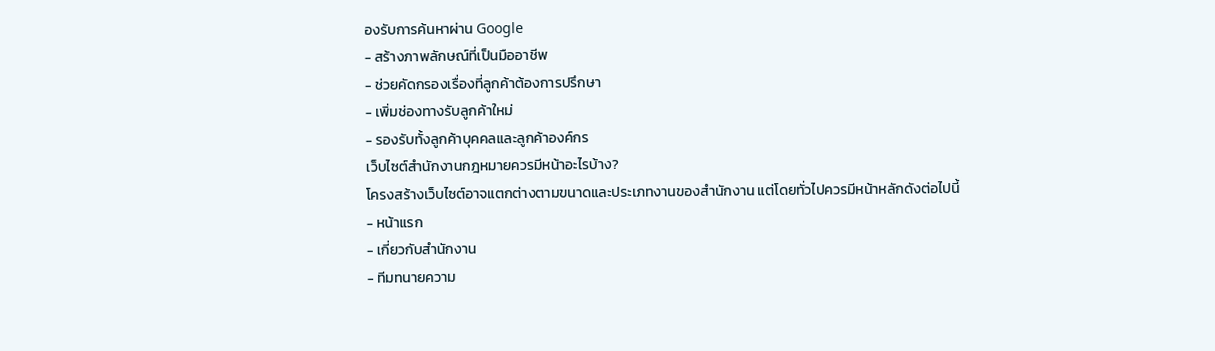องรับการค้นหาผ่าน Google
- สร้างภาพลักษณ์ที่เป็นมืออาชีพ
- ช่วยคัดกรองเรื่องที่ลูกค้าต้องการปรึกษา
- เพิ่มช่องทางรับลูกค้าใหม่
- รองรับทั้งลูกค้าบุคคลและลูกค้าองค์กร
เว็บไซต์สำนักงานกฎหมายควรมีหน้าอะไรบ้าง?
โครงสร้างเว็บไซต์อาจแตกต่างตามขนาดและประเภทงานของสำนักงาน แต่โดยทั่วไปควรมีหน้าหลักดังต่อไปนี้
- หน้าแรก
- เกี่ยวกับสำนักงาน
- ทีมทนายความ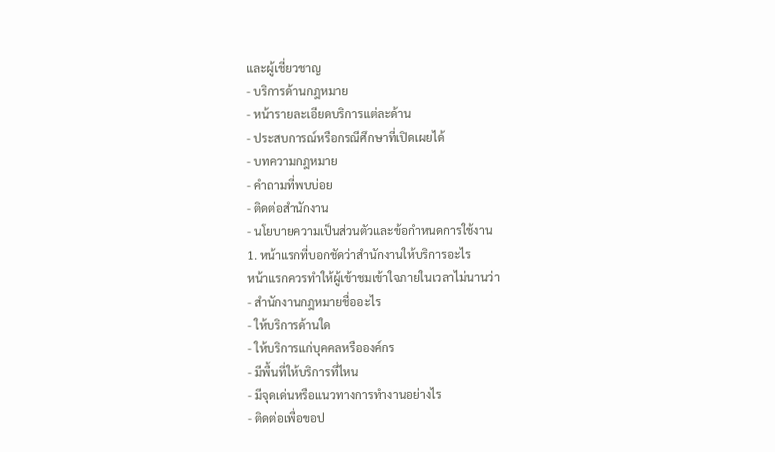และผู้เชี่ยวชาญ
- บริการด้านกฎหมาย
- หน้ารายละเอียดบริการแต่ละด้าน
- ประสบการณ์หรือกรณีศึกษาที่เปิดเผยได้
- บทความกฎหมาย
- คำถามที่พบบ่อย
- ติดต่อสำนักงาน
- นโยบายความเป็นส่วนตัวและข้อกำหนดการใช้งาน
1. หน้าแรกที่บอกชัดว่าสำนักงานให้บริการอะไร
หน้าแรกควรทำให้ผู้เข้าชมเข้าใจภายในเวลาไม่นานว่า
- สำนักงานกฎหมายชื่ออะไร
- ให้บริการด้านใด
- ให้บริการแก่บุคคลหรือองค์กร
- มีพื้นที่ให้บริการที่ไหน
- มีจุดเด่นหรือแนวทางการทำงานอย่างไร
- ติดต่อเพื่อขอป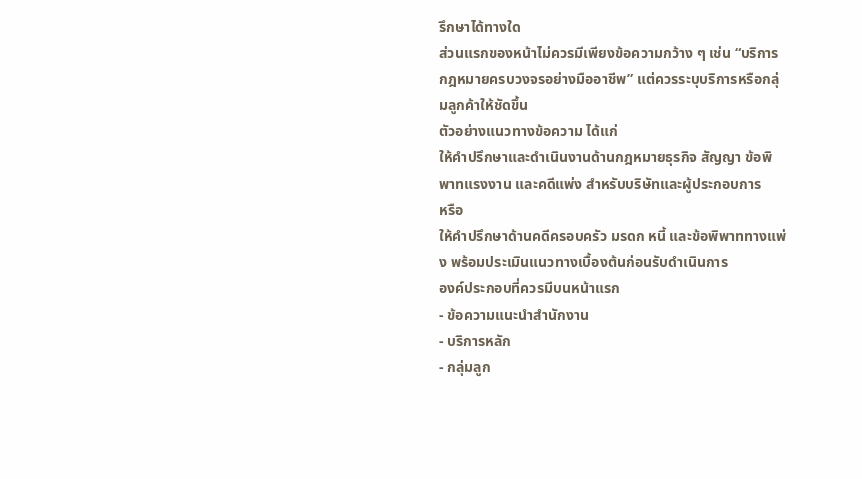รึกษาได้ทางใด
ส่วนแรกของหน้าไม่ควรมีเพียงข้อความกว้าง ๆ เช่น “บริการกฎหมายครบวงจรอย่างมืออาชีพ” แต่ควรระบุบริการหรือกลุ่มลูกค้าให้ชัดขึ้น
ตัวอย่างแนวทางข้อความ ได้แก่
ให้คำปรึกษาและดำเนินงานด้านกฎหมายธุรกิจ สัญญา ข้อพิพาทแรงงาน และคดีแพ่ง สำหรับบริษัทและผู้ประกอบการ
หรือ
ให้คำปรึกษาด้านคดีครอบครัว มรดก หนี้ และข้อพิพาททางแพ่ง พร้อมประเมินแนวทางเบื้องต้นก่อนรับดำเนินการ
องค์ประกอบที่ควรมีบนหน้าแรก
- ข้อความแนะนำสำนักงาน
- บริการหลัก
- กลุ่มลูก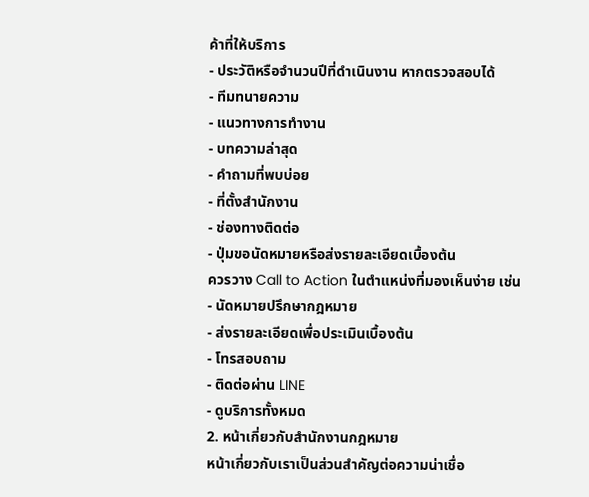ค้าที่ให้บริการ
- ประวัติหรือจำนวนปีที่ดำเนินงาน หากตรวจสอบได้
- ทีมทนายความ
- แนวทางการทำงาน
- บทความล่าสุด
- คำถามที่พบบ่อย
- ที่ตั้งสำนักงาน
- ช่องทางติดต่อ
- ปุ่มขอนัดหมายหรือส่งรายละเอียดเบื้องต้น
ควรวาง Call to Action ในตำแหน่งที่มองเห็นง่าย เช่น
- นัดหมายปรึกษากฎหมาย
- ส่งรายละเอียดเพื่อประเมินเบื้องต้น
- โทรสอบถาม
- ติดต่อผ่าน LINE
- ดูบริการทั้งหมด
2. หน้าเกี่ยวกับสำนักงานกฎหมาย
หน้าเกี่ยวกับเราเป็นส่วนสำคัญต่อความน่าเชื่อ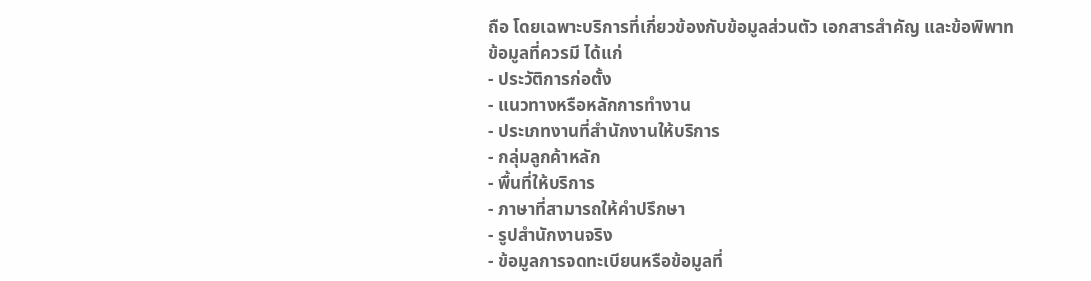ถือ โดยเฉพาะบริการที่เกี่ยวข้องกับข้อมูลส่วนตัว เอกสารสำคัญ และข้อพิพาท
ข้อมูลที่ควรมี ได้แก่
- ประวัติการก่อตั้ง
- แนวทางหรือหลักการทำงาน
- ประเภทงานที่สำนักงานให้บริการ
- กลุ่มลูกค้าหลัก
- พื้นที่ให้บริการ
- ภาษาที่สามารถให้คำปรึกษา
- รูปสำนักงานจริง
- ข้อมูลการจดทะเบียนหรือข้อมูลที่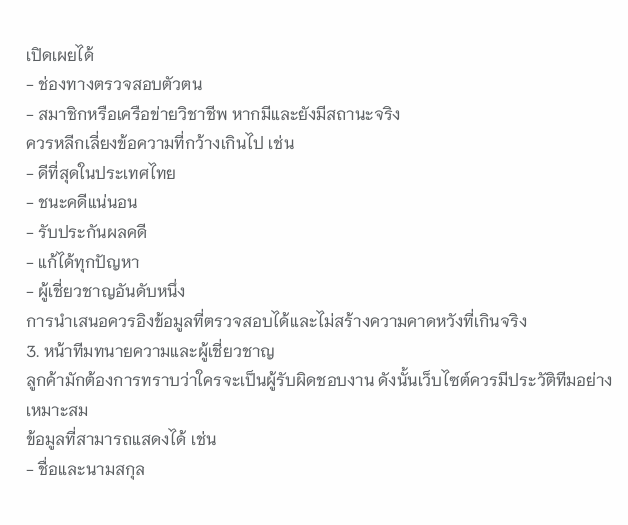เปิดเผยได้
- ช่องทางตรวจสอบตัวตน
- สมาชิกหรือเครือข่ายวิชาชีพ หากมีและยังมีสถานะจริง
ควรหลีกเลี่ยงข้อความที่กว้างเกินไป เช่น
- ดีที่สุดในประเทศไทย
- ชนะคดีแน่นอน
- รับประกันผลคดี
- แก้ได้ทุกปัญหา
- ผู้เชี่ยวชาญอันดับหนึ่ง
การนำเสนอควรอิงข้อมูลที่ตรวจสอบได้และไม่สร้างความคาดหวังที่เกินจริง
3. หน้าทีมทนายความและผู้เชี่ยวชาญ
ลูกค้ามักต้องการทราบว่าใครจะเป็นผู้รับผิดชอบงาน ดังนั้นเว็บไซต์ควรมีประวัติทีมอย่างเหมาะสม
ข้อมูลที่สามารถแสดงได้ เช่น
- ชื่อและนามสกุล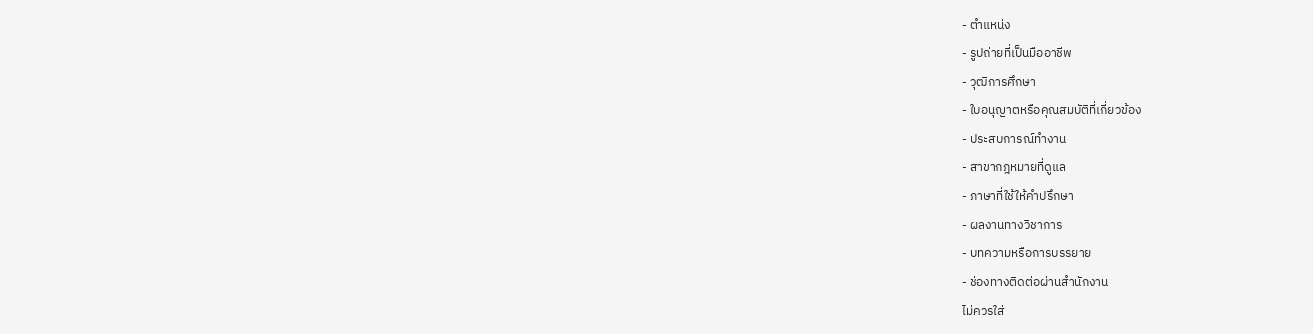- ตำแหน่ง
- รูปถ่ายที่เป็นมืออาชีพ
- วุฒิการศึกษา
- ใบอนุญาตหรือคุณสมบัติที่เกี่ยวข้อง
- ประสบการณ์ทำงาน
- สาขากฎหมายที่ดูแล
- ภาษาที่ใช้ให้คำปรึกษา
- ผลงานทางวิชาการ
- บทความหรือการบรรยาย
- ช่องทางติดต่อผ่านสำนักงาน
ไม่ควรใส่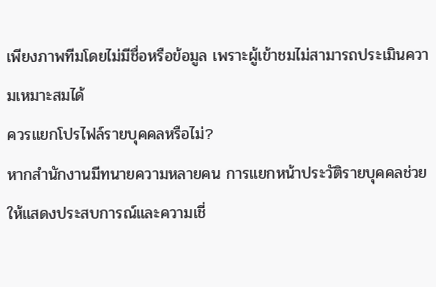เพียงภาพทีมโดยไม่มีชื่อหรือข้อมูล เพราะผู้เข้าชมไม่สามารถประเมินความเหมาะสมได้
ควรแยกโปรไฟล์รายบุคคลหรือไม่?
หากสำนักงานมีทนายความหลายคน การแยกหน้าประวัติรายบุคคลช่วยให้แสดงประสบการณ์และความเชี่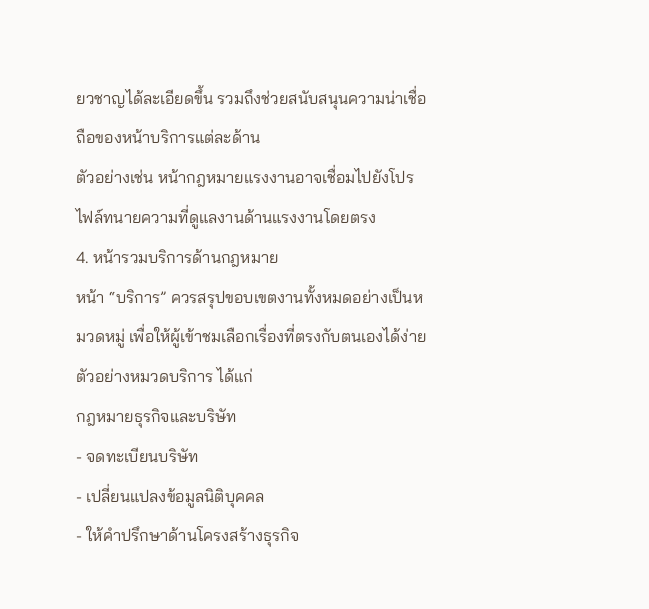ยวชาญได้ละเอียดขึ้น รวมถึงช่วยสนับสนุนความน่าเชื่อถือของหน้าบริการแต่ละด้าน
ตัวอย่างเช่น หน้ากฎหมายแรงงานอาจเชื่อมไปยังโปรไฟล์ทนายความที่ดูแลงานด้านแรงงานโดยตรง
4. หน้ารวมบริการด้านกฎหมาย
หน้า “บริการ” ควรสรุปขอบเขตงานทั้งหมดอย่างเป็นหมวดหมู่ เพื่อให้ผู้เข้าชมเลือกเรื่องที่ตรงกับตนเองได้ง่าย
ตัวอย่างหมวดบริการ ได้แก่
กฎหมายธุรกิจและบริษัท
- จดทะเบียนบริษัท
- เปลี่ยนแปลงข้อมูลนิติบุคคล
- ให้คำปรึกษาด้านโครงสร้างธุรกิจ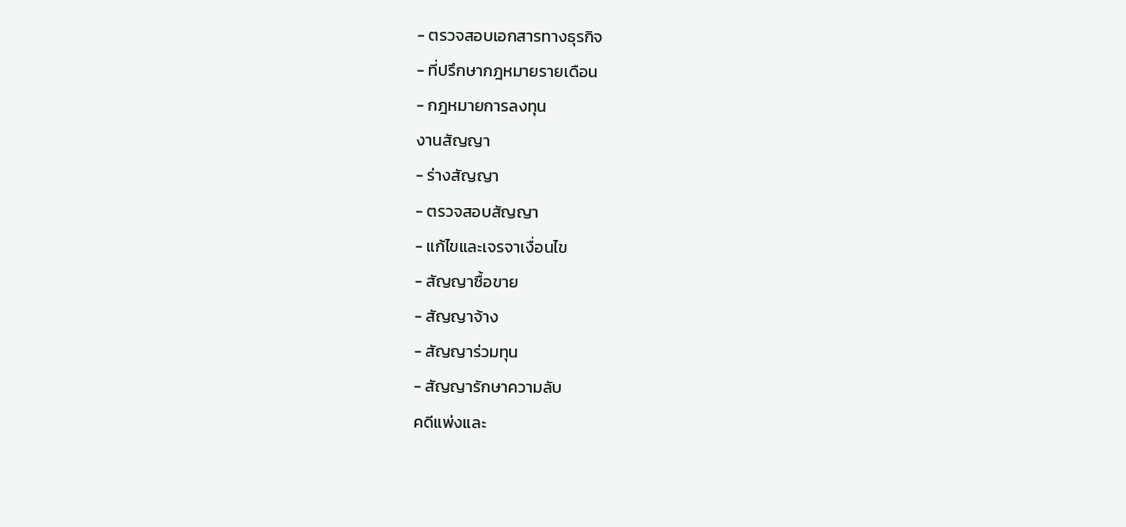- ตรวจสอบเอกสารทางธุรกิจ
- ที่ปรึกษากฎหมายรายเดือน
- กฎหมายการลงทุน
งานสัญญา
- ร่างสัญญา
- ตรวจสอบสัญญา
- แก้ไขและเจรจาเงื่อนไข
- สัญญาซื้อขาย
- สัญญาจ้าง
- สัญญาร่วมทุน
- สัญญารักษาความลับ
คดีแพ่งและ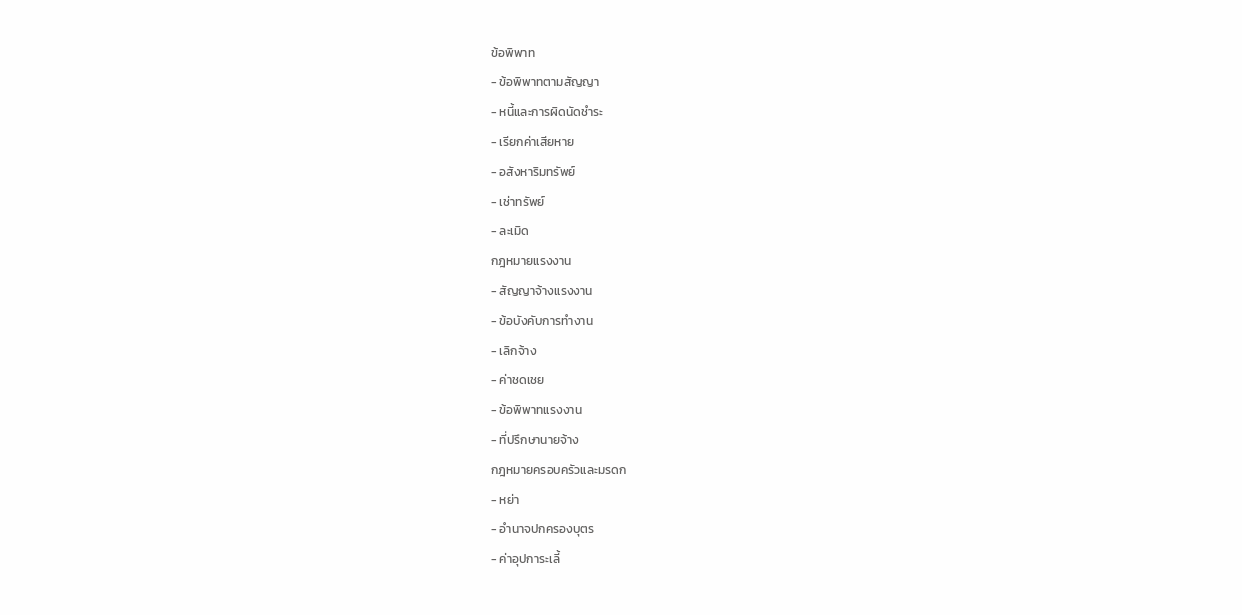ข้อพิพาท
- ข้อพิพาทตามสัญญา
- หนี้และการผิดนัดชำระ
- เรียกค่าเสียหาย
- อสังหาริมทรัพย์
- เช่าทรัพย์
- ละเมิด
กฎหมายแรงงาน
- สัญญาจ้างแรงงาน
- ข้อบังคับการทำงาน
- เลิกจ้าง
- ค่าชดเชย
- ข้อพิพาทแรงงาน
- ที่ปรึกษานายจ้าง
กฎหมายครอบครัวและมรดก
- หย่า
- อำนาจปกครองบุตร
- ค่าอุปการะเลี้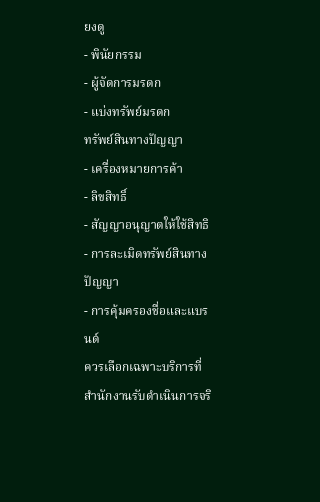ยงดู
- พินัยกรรม
- ผู้จัดการมรดก
- แบ่งทรัพย์มรดก
ทรัพย์สินทางปัญญา
- เครื่องหมายการค้า
- ลิขสิทธิ์
- สัญญาอนุญาตให้ใช้สิทธิ
- การละเมิดทรัพย์สินทางปัญญา
- การคุ้มครองชื่อและแบรนด์
ควรเลือกเฉพาะบริการที่สำนักงานรับดำเนินการจริ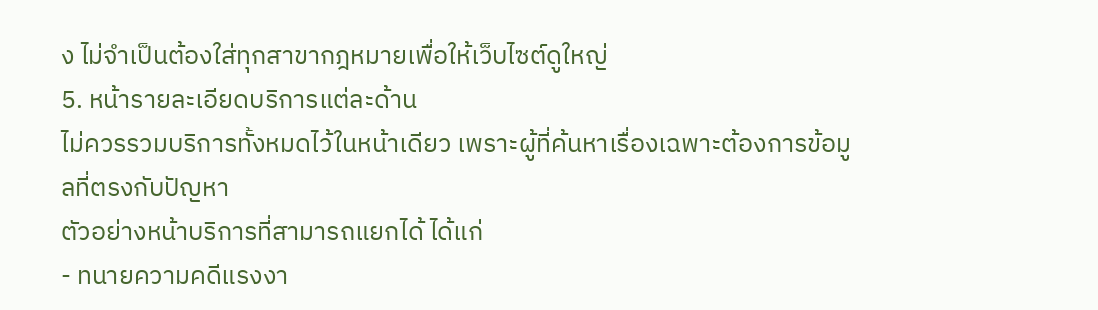ง ไม่จำเป็นต้องใส่ทุกสาขากฎหมายเพื่อให้เว็บไซต์ดูใหญ่
5. หน้ารายละเอียดบริการแต่ละด้าน
ไม่ควรรวมบริการทั้งหมดไว้ในหน้าเดียว เพราะผู้ที่ค้นหาเรื่องเฉพาะต้องการข้อมูลที่ตรงกับปัญหา
ตัวอย่างหน้าบริการที่สามารถแยกได้ ได้แก่
- ทนายความคดีแรงงา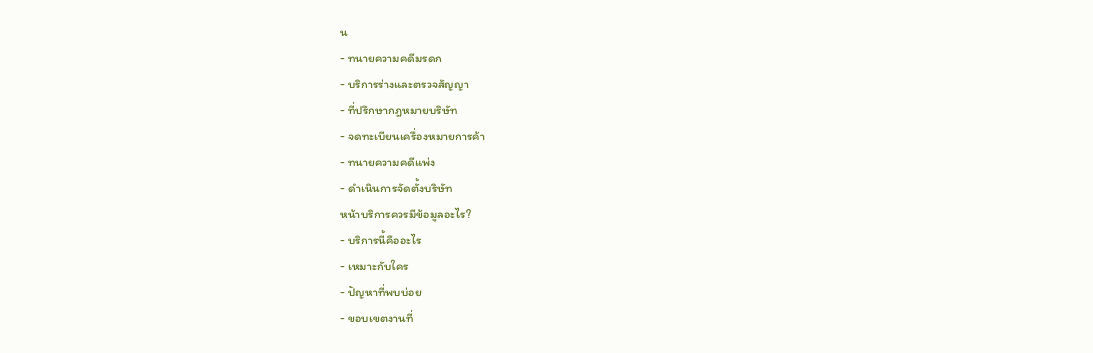น
- ทนายความคดีมรดก
- บริการร่างและตรวจสัญญา
- ที่ปรึกษากฎหมายบริษัท
- จดทะเบียนเครื่องหมายการค้า
- ทนายความคดีแพ่ง
- ดำเนินการจัดตั้งบริษัท
หน้าบริการควรมีข้อมูลอะไร?
- บริการนี้คืออะไร
- เหมาะกับใคร
- ปัญหาที่พบบ่อย
- ขอบเขตงานที่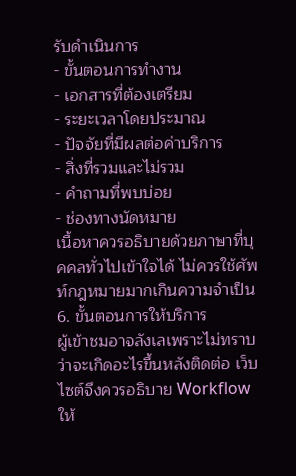รับดำเนินการ
- ขั้นตอนการทำงาน
- เอกสารที่ต้องเตรียม
- ระยะเวลาโดยประมาณ
- ปัจจัยที่มีผลต่อค่าบริการ
- สิ่งที่รวมและไม่รวม
- คำถามที่พบบ่อย
- ช่องทางนัดหมาย
เนื้อหาควรอธิบายด้วยภาษาที่บุคคลทั่วไปเข้าใจได้ ไม่ควรใช้ศัพท์กฎหมายมากเกินความจำเป็น
6. ขั้นตอนการให้บริการ
ผู้เข้าชมอาจลังเลเพราะไม่ทราบว่าจะเกิดอะไรขึ้นหลังติดต่อ เว็บไซต์จึงควรอธิบาย Workflow ให้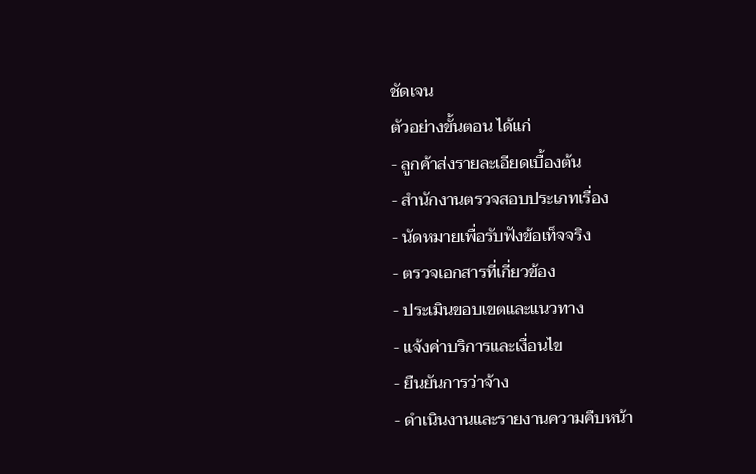ชัดเจน
ตัวอย่างขั้นตอน ได้แก่
- ลูกค้าส่งรายละเอียดเบื้องต้น
- สำนักงานตรวจสอบประเภทเรื่อง
- นัดหมายเพื่อรับฟังข้อเท็จจริง
- ตรวจเอกสารที่เกี่ยวข้อง
- ประเมินขอบเขตและแนวทาง
- แจ้งค่าบริการและเงื่อนไข
- ยืนยันการว่าจ้าง
- ดำเนินงานและรายงานความคืบหน้า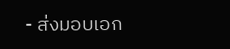- ส่งมอบเอก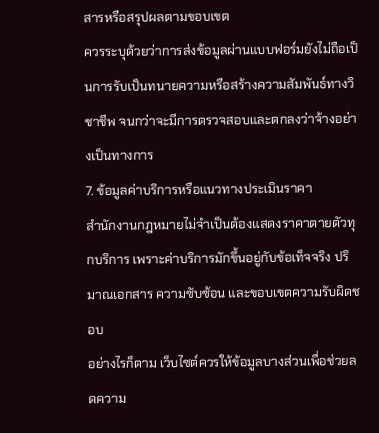สารหรือสรุปผลตามขอบเขต
ควรระบุด้วยว่าการส่งข้อมูลผ่านแบบฟอร์มยังไม่ถือเป็นการรับเป็นทนายความหรือสร้างความสัมพันธ์ทางวิชาชีพ จนกว่าจะมีการตรวจสอบและตกลงว่าจ้างอย่างเป็นทางการ
7. ข้อมูลค่าบริการหรือแนวทางประเมินราคา
สำนักงานกฎหมายไม่จำเป็นต้องแสดงราคาตายตัวทุกบริการ เพราะค่าบริการมักขึ้นอยู่กับข้อเท็จจริง ปริมาณเอกสาร ความซับซ้อน และขอบเขตความรับผิดชอบ
อย่างไรก็ตาม เว็บไซต์ควรให้ข้อมูลบางส่วนเพื่อช่วยลดความ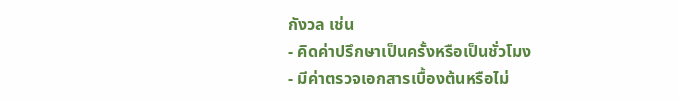กังวล เช่น
- คิดค่าปรึกษาเป็นครั้งหรือเป็นชั่วโมง
- มีค่าตรวจเอกสารเบื้องต้นหรือไม่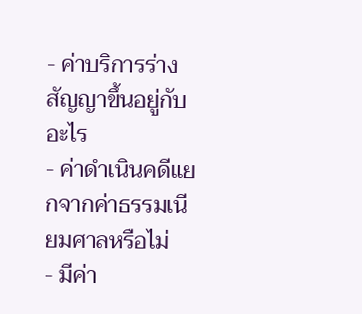- ค่าบริการร่างสัญญาขึ้นอยู่กับอะไร
- ค่าดำเนินคดีแยกจากค่าธรรมเนียมศาลหรือไม่
- มีค่า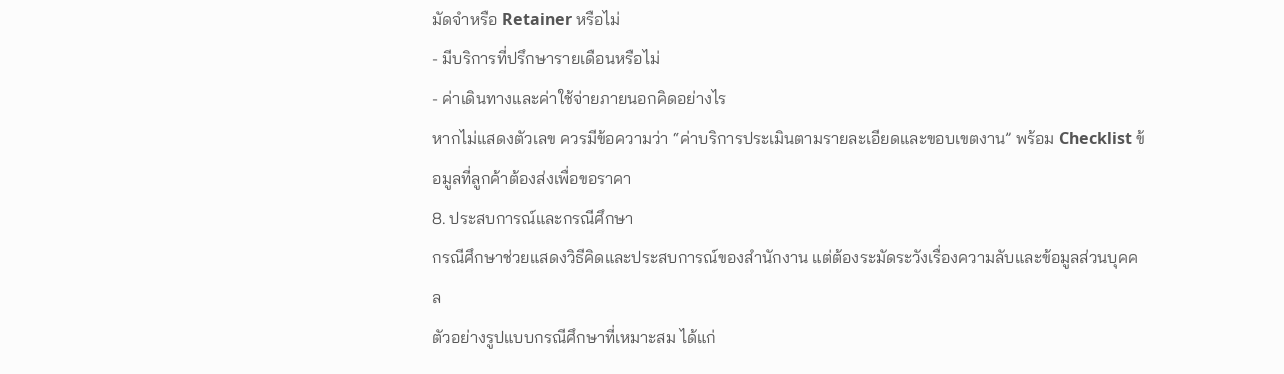มัดจำหรือ Retainer หรือไม่
- มีบริการที่ปรึกษารายเดือนหรือไม่
- ค่าเดินทางและค่าใช้จ่ายภายนอกคิดอย่างไร
หากไม่แสดงตัวเลข ควรมีข้อความว่า “ค่าบริการประเมินตามรายละเอียดและขอบเขตงาน” พร้อม Checklist ข้อมูลที่ลูกค้าต้องส่งเพื่อขอราคา
8. ประสบการณ์และกรณีศึกษา
กรณีศึกษาช่วยแสดงวิธีคิดและประสบการณ์ของสำนักงาน แต่ต้องระมัดระวังเรื่องความลับและข้อมูลส่วนบุคคล
ตัวอย่างรูปแบบกรณีศึกษาที่เหมาะสม ได้แก่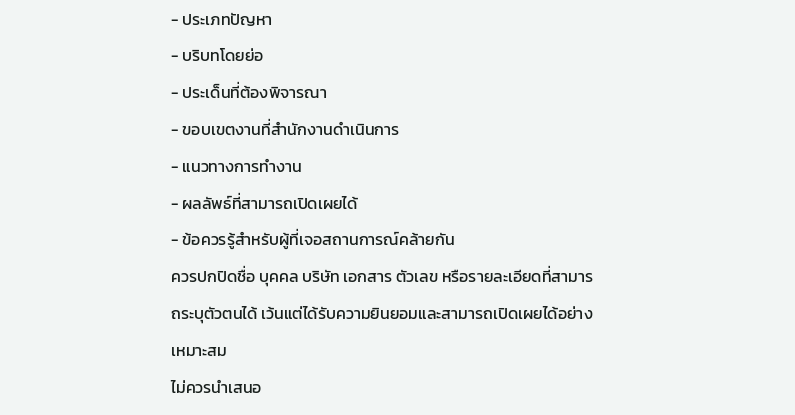- ประเภทปัญหา
- บริบทโดยย่อ
- ประเด็นที่ต้องพิจารณา
- ขอบเขตงานที่สำนักงานดำเนินการ
- แนวทางการทำงาน
- ผลลัพธ์ที่สามารถเปิดเผยได้
- ข้อควรรู้สำหรับผู้ที่เจอสถานการณ์คล้ายกัน
ควรปกปิดชื่อ บุคคล บริษัท เอกสาร ตัวเลข หรือรายละเอียดที่สามารถระบุตัวตนได้ เว้นแต่ได้รับความยินยอมและสามารถเปิดเผยได้อย่างเหมาะสม
ไม่ควรนำเสนอ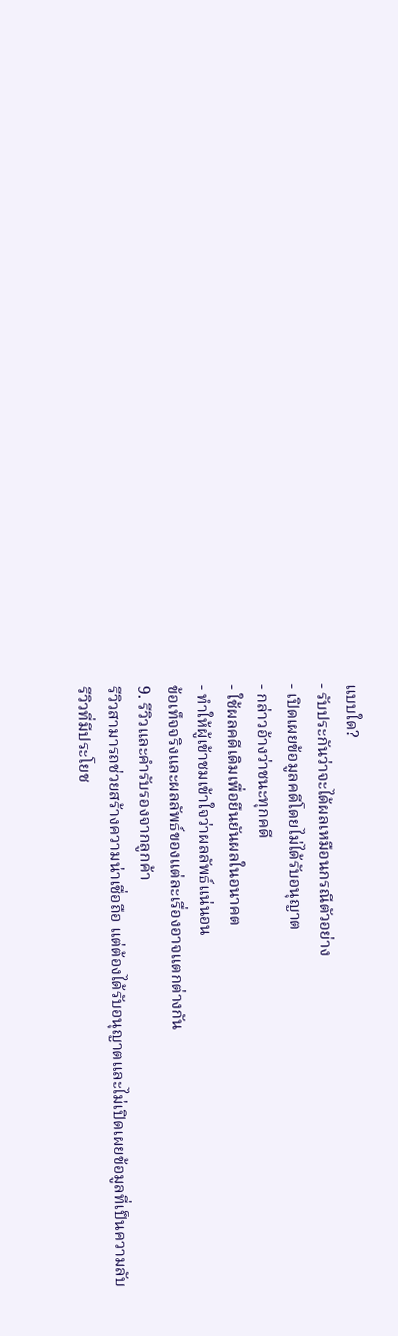แบบใด?
- รับประกันว่าจะได้ผลเหมือนกรณีตัวอย่าง
- เปิดเผยข้อมูลคดีโดยไม่ได้รับอนุญาต
- กล่าวอ้างว่าชนะทุกคดี
- ใช้ผลคดีเดิมเพื่อยืนยันผลในอนาคต
- ทำให้ผู้เข้าชมเข้าใจว่าผลลัพธ์แน่นอน
ข้อเท็จจริงและผลลัพธ์ของแต่ละเรื่องอาจแตกต่างกัน
9. รีวิวและคำรับรองจากลูกค้า
รีวิวสามารถช่วยสร้างความน่าเชื่อถือ แต่ต้องได้รับอนุญาตและไม่เปิดเผยข้อมูลที่เป็นความลับ
รีวิวที่มีประโยช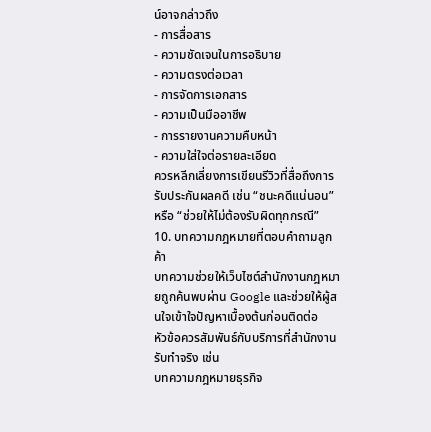น์อาจกล่าวถึง
- การสื่อสาร
- ความชัดเจนในการอธิบาย
- ความตรงต่อเวลา
- การจัดการเอกสาร
- ความเป็นมืออาชีพ
- การรายงานความคืบหน้า
- ความใส่ใจต่อรายละเอียด
ควรหลีกเลี่ยงการเขียนรีวิวที่สื่อถึงการรับประกันผลคดี เช่น “ชนะคดีแน่นอน” หรือ “ช่วยให้ไม่ต้องรับผิดทุกกรณี”
10. บทความกฎหมายที่ตอบคำถามลูกค้า
บทความช่วยให้เว็บไซต์สำนักงานกฎหมายถูกค้นพบผ่าน Google และช่วยให้ผู้สนใจเข้าใจปัญหาเบื้องต้นก่อนติดต่อ
หัวข้อควรสัมพันธ์กับบริการที่สำนักงานรับทำจริง เช่น
บทความกฎหมายธุรกิจ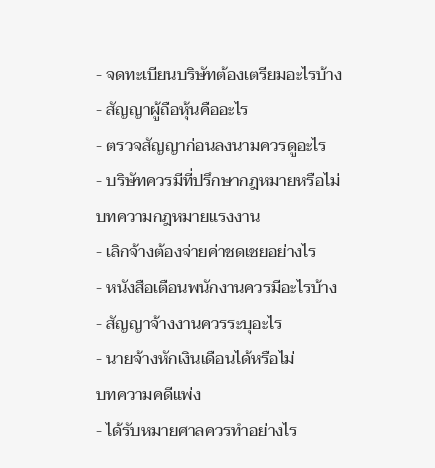- จดทะเบียนบริษัทต้องเตรียมอะไรบ้าง
- สัญญาผู้ถือหุ้นคืออะไร
- ตรวจสัญญาก่อนลงนามควรดูอะไร
- บริษัทควรมีที่ปรึกษากฎหมายหรือไม่
บทความกฎหมายแรงงาน
- เลิกจ้างต้องจ่ายค่าชดเชยอย่างไร
- หนังสือเตือนพนักงานควรมีอะไรบ้าง
- สัญญาจ้างงานควรระบุอะไร
- นายจ้างหักเงินเดือนได้หรือไม่
บทความคดีแพ่ง
- ได้รับหมายศาลควรทำอย่างไร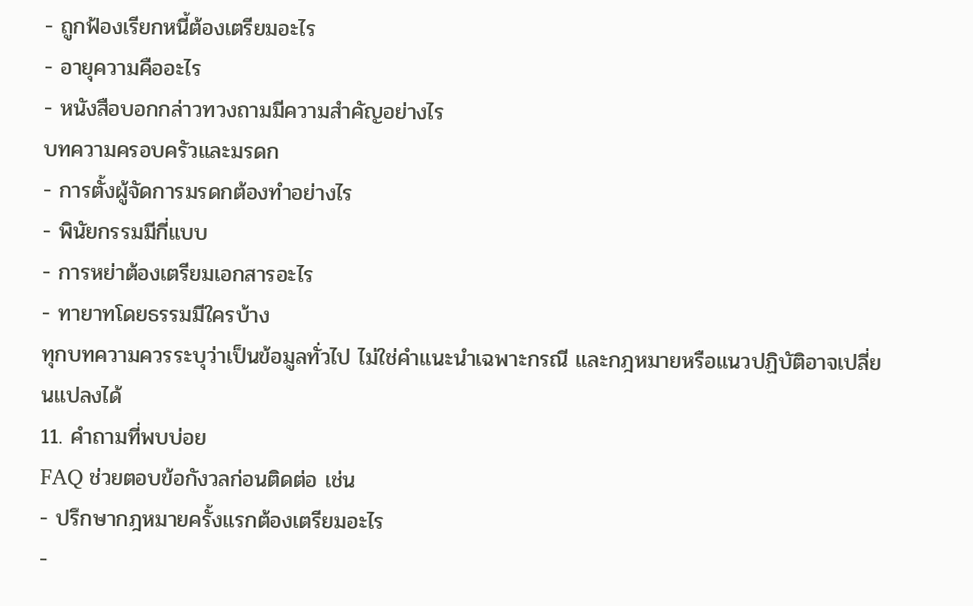- ถูกฟ้องเรียกหนี้ต้องเตรียมอะไร
- อายุความคืออะไร
- หนังสือบอกกล่าวทวงถามมีความสำคัญอย่างไร
บทความครอบครัวและมรดก
- การตั้งผู้จัดการมรดกต้องทำอย่างไร
- พินัยกรรมมีกี่แบบ
- การหย่าต้องเตรียมเอกสารอะไร
- ทายาทโดยธรรมมีใครบ้าง
ทุกบทความควรระบุว่าเป็นข้อมูลทั่วไป ไม่ใช่คำแนะนำเฉพาะกรณี และกฎหมายหรือแนวปฏิบัติอาจเปลี่ยนแปลงได้
11. คำถามที่พบบ่อย
FAQ ช่วยตอบข้อกังวลก่อนติดต่อ เช่น
- ปรึกษากฎหมายครั้งแรกต้องเตรียมอะไร
-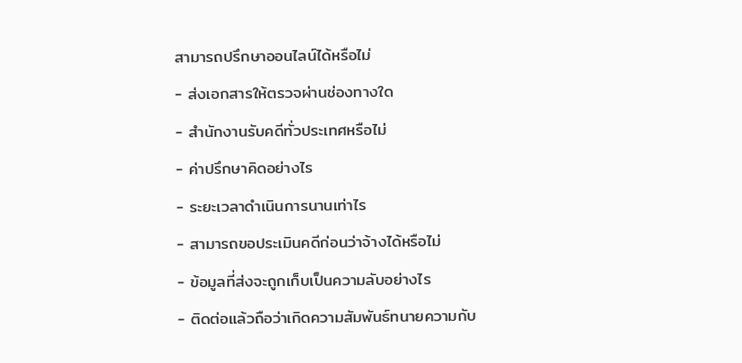สามารถปรึกษาออนไลน์ได้หรือไม่
- ส่งเอกสารให้ตรวจผ่านช่องทางใด
- สำนักงานรับคดีทั่วประเทศหรือไม่
- ค่าปรึกษาคิดอย่างไร
- ระยะเวลาดำเนินการนานเท่าไร
- สามารถขอประเมินคดีก่อนว่าจ้างได้หรือไม่
- ข้อมูลที่ส่งจะถูกเก็บเป็นความลับอย่างไร
- ติดต่อแล้วถือว่าเกิดความสัมพันธ์ทนายความกับ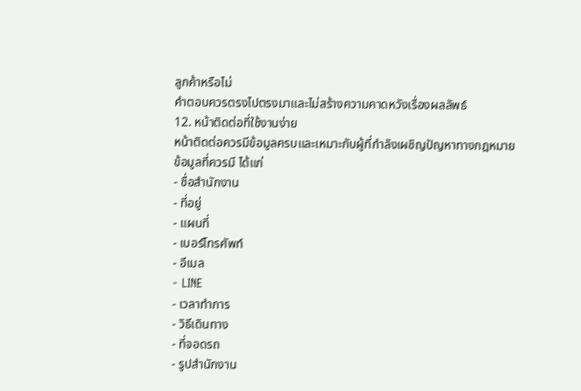ลูกค้าหรือไม่
คำตอบควรตรงไปตรงมาและไม่สร้างความคาดหวังเรื่องผลลัพธ์
12. หน้าติดต่อที่ใช้งานง่าย
หน้าติดต่อควรมีข้อมูลครบและเหมาะกับผู้ที่กำลังเผชิญปัญหาทางกฎหมาย
ข้อมูลที่ควรมี ได้แก่
- ชื่อสำนักงาน
- ที่อยู่
- แผนที่
- เบอร์โทรศัพท์
- อีเมล
- LINE
- เวลาทำการ
- วิธีเดินทาง
- ที่จอดรถ
- รูปสำนักงาน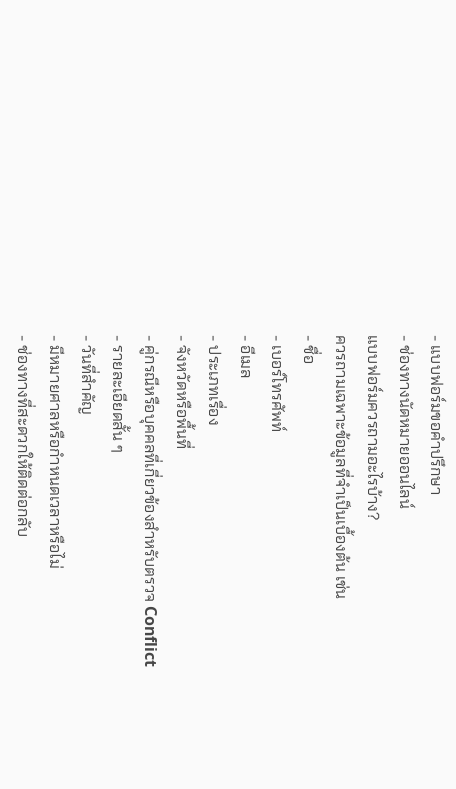- แบบฟอร์มขอคำปรึกษา
- ช่องทางนัดหมายออนไลน์
แบบฟอร์มควรถามอะไรบ้าง?
ควรถามเฉพาะข้อมูลที่จำเป็นเบื้องต้น เช่น
- ชื่อ
- เบอร์โทรศัพท์
- อีเมล
- ประเภทเรื่อง
- จังหวัดหรือพื้นที่
- คู่กรณีหรือบุคคลที่เกี่ยวข้องสำหรับตรวจ Conflict
- รายละเอียดสั้น ๆ
- วันที่สำคัญ
- มีหมายศาลหรือกำหนดเวลาหรือไม่
- ช่องทางที่สะดวกให้ติดต่อกลับ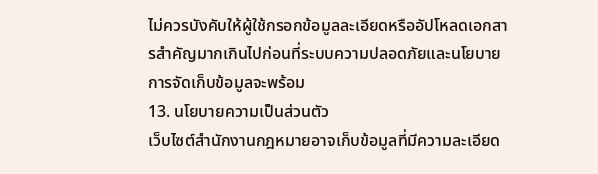ไม่ควรบังคับให้ผู้ใช้กรอกข้อมูลละเอียดหรืออัปโหลดเอกสารสำคัญมากเกินไปก่อนที่ระบบความปลอดภัยและนโยบายการจัดเก็บข้อมูลจะพร้อม
13. นโยบายความเป็นส่วนตัว
เว็บไซต์สำนักงานกฎหมายอาจเก็บข้อมูลที่มีความละเอียด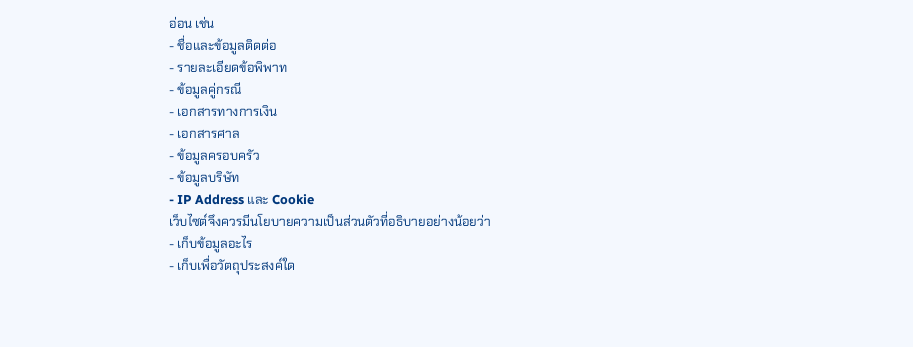อ่อน เช่น
- ชื่อและข้อมูลติดต่อ
- รายละเอียดข้อพิพาท
- ข้อมูลคู่กรณี
- เอกสารทางการเงิน
- เอกสารศาล
- ข้อมูลครอบครัว
- ข้อมูลบริษัท
- IP Address และ Cookie
เว็บไซต์จึงควรมีนโยบายความเป็นส่วนตัวที่อธิบายอย่างน้อยว่า
- เก็บข้อมูลอะไร
- เก็บเพื่อวัตถุประสงค์ใด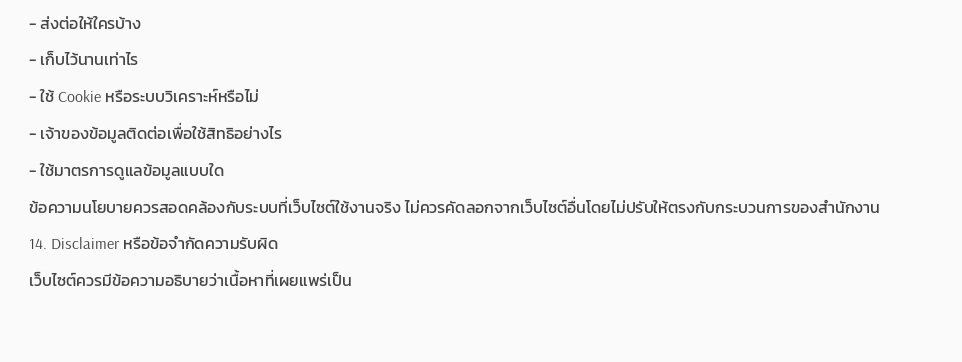- ส่งต่อให้ใครบ้าง
- เก็บไว้นานเท่าไร
- ใช้ Cookie หรือระบบวิเคราะห์หรือไม่
- เจ้าของข้อมูลติดต่อเพื่อใช้สิทธิอย่างไร
- ใช้มาตรการดูแลข้อมูลแบบใด
ข้อความนโยบายควรสอดคล้องกับระบบที่เว็บไซต์ใช้งานจริง ไม่ควรคัดลอกจากเว็บไซต์อื่นโดยไม่ปรับให้ตรงกับกระบวนการของสำนักงาน
14. Disclaimer หรือข้อจำกัดความรับผิด
เว็บไซต์ควรมีข้อความอธิบายว่าเนื้อหาที่เผยแพร่เป็น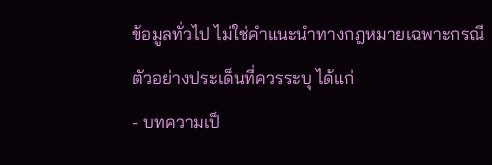ข้อมูลทั่วไป ไม่ใช่คำแนะนำทางกฎหมายเฉพาะกรณี
ตัวอย่างประเด็นที่ควรระบุ ได้แก่
- บทความเป็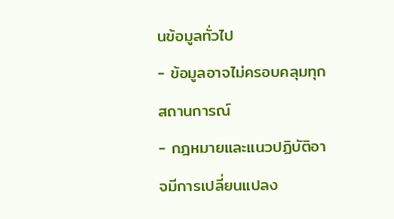นข้อมูลทั่วไป
- ข้อมูลอาจไม่ครอบคลุมทุกสถานการณ์
- กฎหมายและแนวปฏิบัติอาจมีการเปลี่ยนแปลง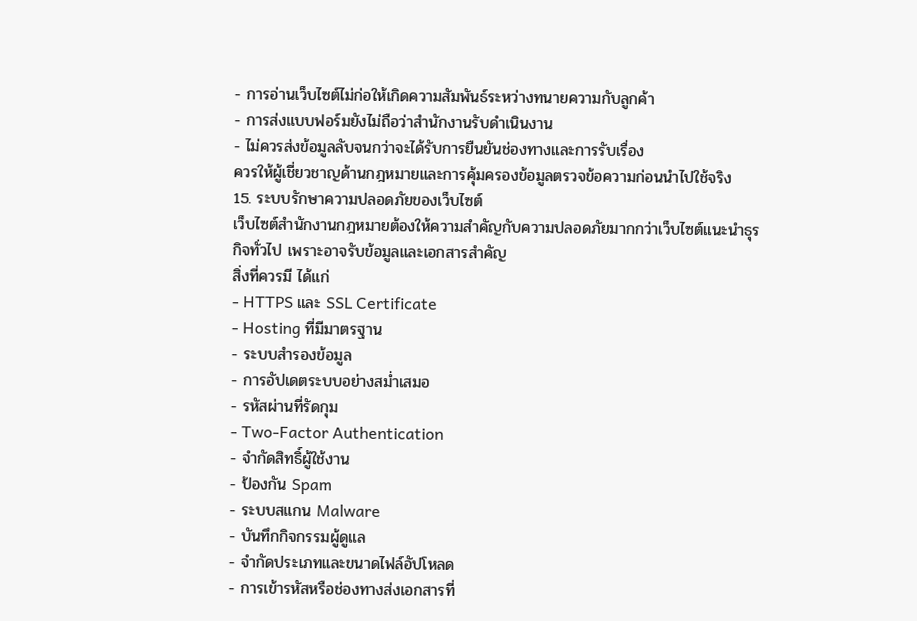- การอ่านเว็บไซต์ไม่ก่อให้เกิดความสัมพันธ์ระหว่างทนายความกับลูกค้า
- การส่งแบบฟอร์มยังไม่ถือว่าสำนักงานรับดำเนินงาน
- ไม่ควรส่งข้อมูลลับจนกว่าจะได้รับการยืนยันช่องทางและการรับเรื่อง
ควรให้ผู้เชี่ยวชาญด้านกฎหมายและการคุ้มครองข้อมูลตรวจข้อความก่อนนำไปใช้จริง
15. ระบบรักษาความปลอดภัยของเว็บไซต์
เว็บไซต์สำนักงานกฎหมายต้องให้ความสำคัญกับความปลอดภัยมากกว่าเว็บไซต์แนะนำธุรกิจทั่วไป เพราะอาจรับข้อมูลและเอกสารสำคัญ
สิ่งที่ควรมี ได้แก่
- HTTPS และ SSL Certificate
- Hosting ที่มีมาตรฐาน
- ระบบสำรองข้อมูล
- การอัปเดตระบบอย่างสม่ำเสมอ
- รหัสผ่านที่รัดกุม
- Two-Factor Authentication
- จำกัดสิทธิ์ผู้ใช้งาน
- ป้องกัน Spam
- ระบบสแกน Malware
- บันทึกกิจกรรมผู้ดูแล
- จำกัดประเภทและขนาดไฟล์อัปโหลด
- การเข้ารหัสหรือช่องทางส่งเอกสารที่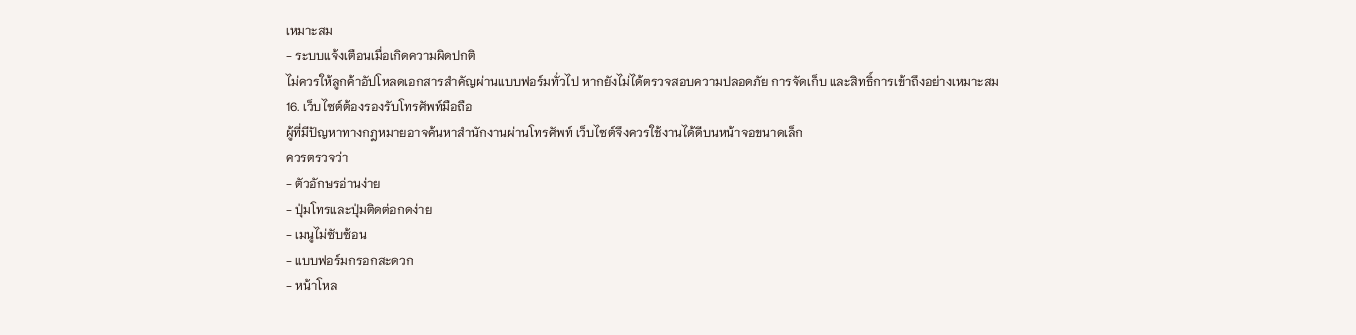เหมาะสม
- ระบบแจ้งเตือนเมื่อเกิดความผิดปกติ
ไม่ควรให้ลูกค้าอัปโหลดเอกสารสำคัญผ่านแบบฟอร์มทั่วไป หากยังไม่ได้ตรวจสอบความปลอดภัย การจัดเก็บ และสิทธิ์การเข้าถึงอย่างเหมาะสม
16. เว็บไซต์ต้องรองรับโทรศัพท์มือถือ
ผู้ที่มีปัญหาทางกฎหมายอาจค้นหาสำนักงานผ่านโทรศัพท์ เว็บไซต์จึงควรใช้งานได้ดีบนหน้าจอขนาดเล็ก
ควรตรวจว่า
- ตัวอักษรอ่านง่าย
- ปุ่มโทรและปุ่มติดต่อกดง่าย
- เมนูไม่ซับซ้อน
- แบบฟอร์มกรอกสะดวก
- หน้าโหล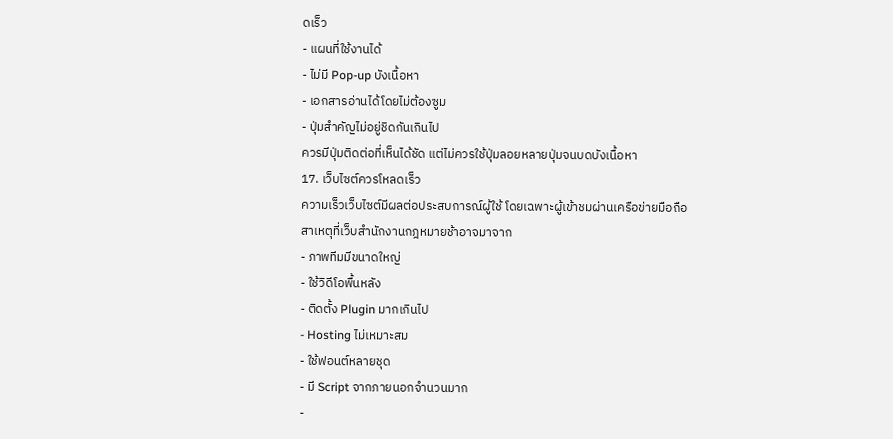ดเร็ว
- แผนที่ใช้งานได้
- ไม่มี Pop-up บังเนื้อหา
- เอกสารอ่านได้โดยไม่ต้องซูม
- ปุ่มสำคัญไม่อยู่ชิดกันเกินไป
ควรมีปุ่มติดต่อที่เห็นได้ชัด แต่ไม่ควรใช้ปุ่มลอยหลายปุ่มจนบดบังเนื้อหา
17. เว็บไซต์ควรโหลดเร็ว
ความเร็วเว็บไซต์มีผลต่อประสบการณ์ผู้ใช้ โดยเฉพาะผู้เข้าชมผ่านเครือข่ายมือถือ
สาเหตุที่เว็บสำนักงานกฎหมายช้าอาจมาจาก
- ภาพทีมมีขนาดใหญ่
- ใช้วิดีโอพื้นหลัง
- ติดตั้ง Plugin มากเกินไป
- Hosting ไม่เหมาะสม
- ใช้ฟอนต์หลายชุด
- มี Script จากภายนอกจำนวนมาก
-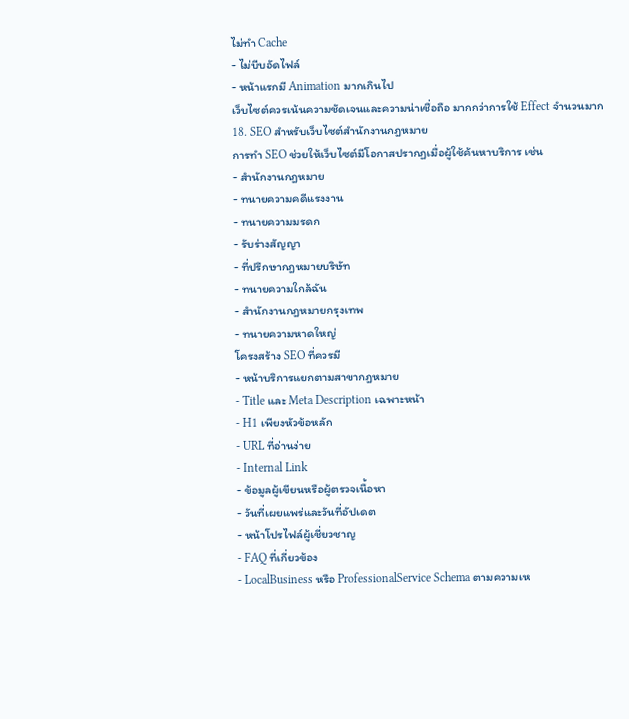ไม่ทำ Cache
- ไม่บีบอัดไฟล์
- หน้าแรกมี Animation มากเกินไป
เว็บไซต์ควรเน้นความชัดเจนและความน่าเชื่อถือ มากกว่าการใช้ Effect จำนวนมาก
18. SEO สำหรับเว็บไซต์สำนักงานกฎหมาย
การทำ SEO ช่วยให้เว็บไซต์มีโอกาสปรากฏเมื่อผู้ใช้ค้นหาบริการ เช่น
- สำนักงานกฎหมาย
- ทนายความคดีแรงงาน
- ทนายความมรดก
- รับร่างสัญญา
- ที่ปรึกษากฎหมายบริษัท
- ทนายความใกล้ฉัน
- สำนักงานกฎหมายกรุงเทพ
- ทนายความหาดใหญ่
โครงสร้าง SEO ที่ควรมี
- หน้าบริการแยกตามสาขากฎหมาย
- Title และ Meta Description เฉพาะหน้า
- H1 เพียงหัวข้อหลัก
- URL ที่อ่านง่าย
- Internal Link
- ข้อมูลผู้เขียนหรือผู้ตรวจเนื้อหา
- วันที่เผยแพร่และวันที่อัปเดต
- หน้าโปรไฟล์ผู้เชี่ยวชาญ
- FAQ ที่เกี่ยวข้อง
- LocalBusiness หรือ ProfessionalService Schema ตามความเห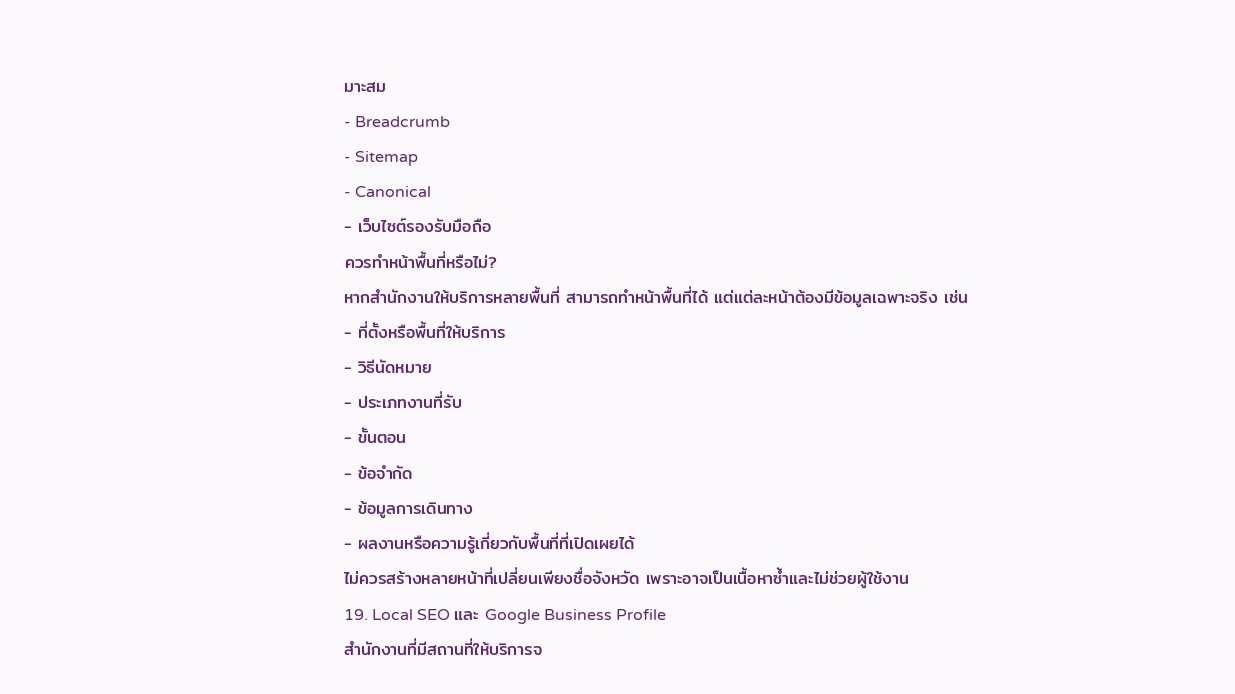มาะสม
- Breadcrumb
- Sitemap
- Canonical
- เว็บไซต์รองรับมือถือ
ควรทำหน้าพื้นที่หรือไม่?
หากสำนักงานให้บริการหลายพื้นที่ สามารถทำหน้าพื้นที่ได้ แต่แต่ละหน้าต้องมีข้อมูลเฉพาะจริง เช่น
- ที่ตั้งหรือพื้นที่ให้บริการ
- วิธีนัดหมาย
- ประเภทงานที่รับ
- ขั้นตอน
- ข้อจำกัด
- ข้อมูลการเดินทาง
- ผลงานหรือความรู้เกี่ยวกับพื้นที่ที่เปิดเผยได้
ไม่ควรสร้างหลายหน้าที่เปลี่ยนเพียงชื่อจังหวัด เพราะอาจเป็นเนื้อหาซ้ำและไม่ช่วยผู้ใช้งาน
19. Local SEO และ Google Business Profile
สำนักงานที่มีสถานที่ให้บริการจ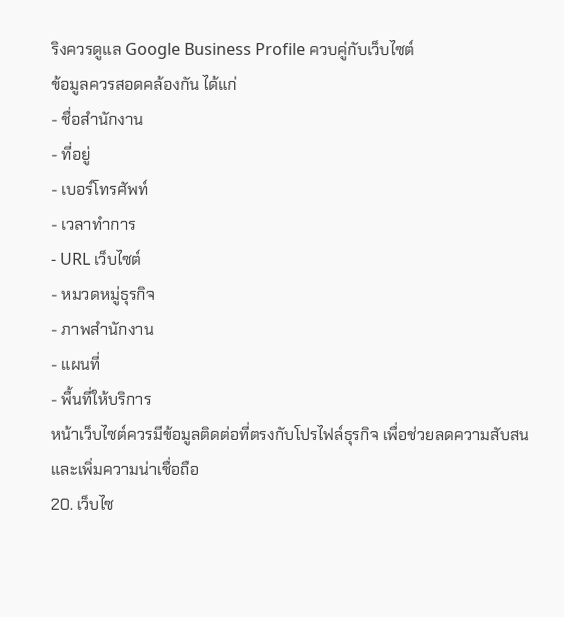ริงควรดูแล Google Business Profile ควบคู่กับเว็บไซต์
ข้อมูลควรสอดคล้องกัน ได้แก่
- ชื่อสำนักงาน
- ที่อยู่
- เบอร์โทรศัพท์
- เวลาทำการ
- URL เว็บไซต์
- หมวดหมู่ธุรกิจ
- ภาพสำนักงาน
- แผนที่
- พื้นที่ให้บริการ
หน้าเว็บไซต์ควรมีข้อมูลติดต่อที่ตรงกับโปรไฟล์ธุรกิจ เพื่อช่วยลดความสับสนและเพิ่มความน่าเชื่อถือ
20. เว็บไซ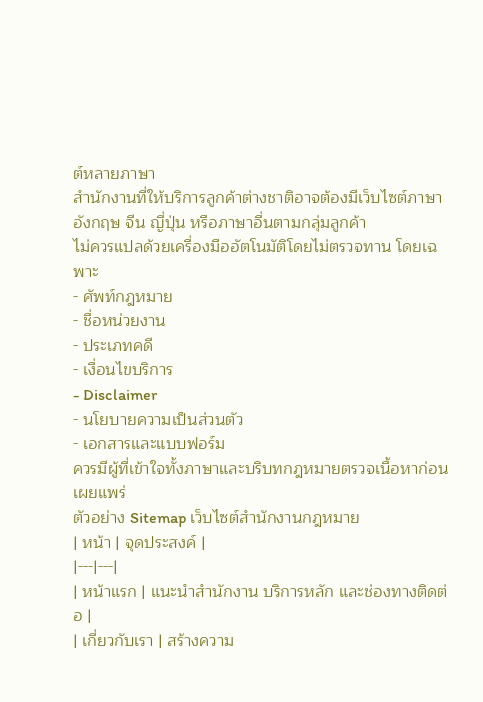ต์หลายภาษา
สำนักงานที่ให้บริการลูกค้าต่างชาติอาจต้องมีเว็บไซต์ภาษาอังกฤษ จีน ญี่ปุ่น หรือภาษาอื่นตามกลุ่มลูกค้า
ไม่ควรแปลด้วยเครื่องมืออัตโนมัติโดยไม่ตรวจทาน โดยเฉพาะ
- ศัพท์กฎหมาย
- ชื่อหน่วยงาน
- ประเภทคดี
- เงื่อนไขบริการ
- Disclaimer
- นโยบายความเป็นส่วนตัว
- เอกสารและแบบฟอร์ม
ควรมีผู้ที่เข้าใจทั้งภาษาและบริบทกฎหมายตรวจเนื้อหาก่อนเผยแพร่
ตัวอย่าง Sitemap เว็บไซต์สำนักงานกฎหมาย
| หน้า | จุดประสงค์ |
|---|---|
| หน้าแรก | แนะนำสำนักงาน บริการหลัก และช่องทางติดต่อ |
| เกี่ยวกับเรา | สร้างความ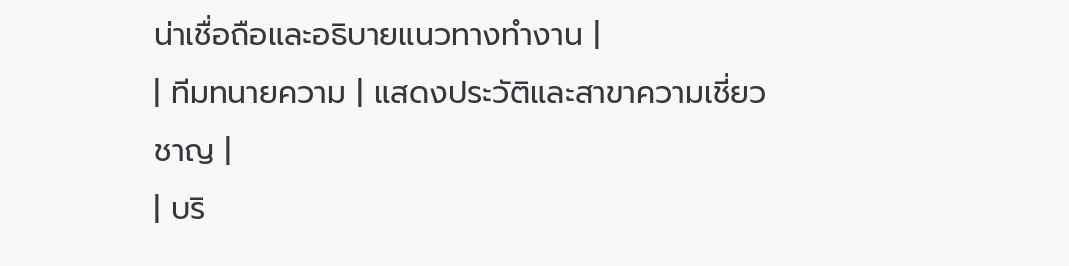น่าเชื่อถือและอธิบายแนวทางทำงาน |
| ทีมทนายความ | แสดงประวัติและสาขาความเชี่ยวชาญ |
| บริ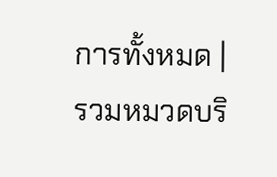การทั้งหมด | รวมหมวดบริ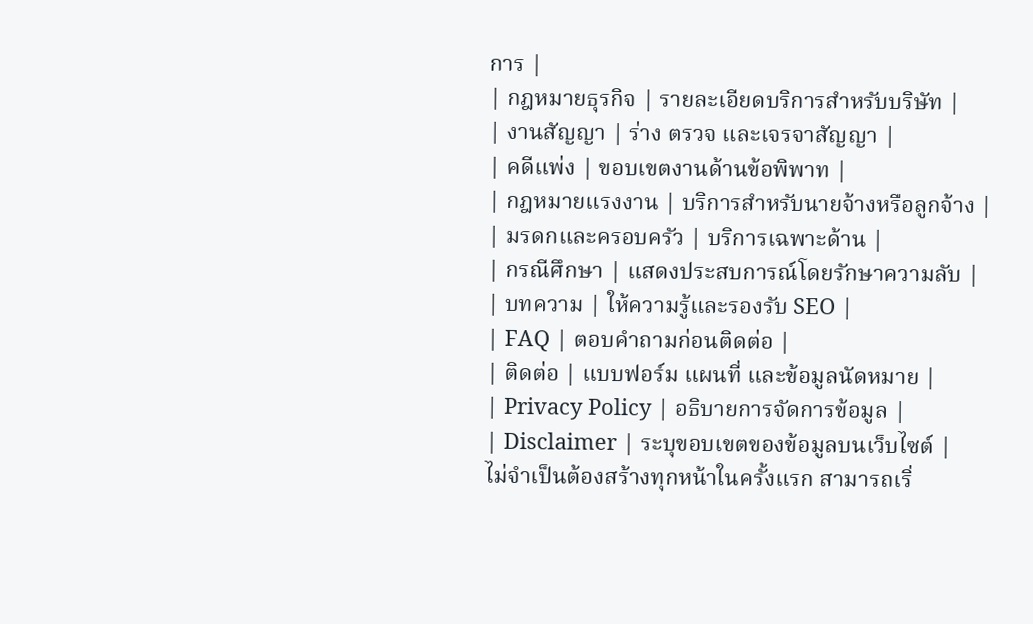การ |
| กฎหมายธุรกิจ | รายละเอียดบริการสำหรับบริษัท |
| งานสัญญา | ร่าง ตรวจ และเจรจาสัญญา |
| คดีแพ่ง | ขอบเขตงานด้านข้อพิพาท |
| กฎหมายแรงงาน | บริการสำหรับนายจ้างหรือลูกจ้าง |
| มรดกและครอบครัว | บริการเฉพาะด้าน |
| กรณีศึกษา | แสดงประสบการณ์โดยรักษาความลับ |
| บทความ | ให้ความรู้และรองรับ SEO |
| FAQ | ตอบคำถามก่อนติดต่อ |
| ติดต่อ | แบบฟอร์ม แผนที่ และข้อมูลนัดหมาย |
| Privacy Policy | อธิบายการจัดการข้อมูล |
| Disclaimer | ระบุขอบเขตของข้อมูลบนเว็บไซต์ |
ไม่จำเป็นต้องสร้างทุกหน้าในครั้งแรก สามารถเริ่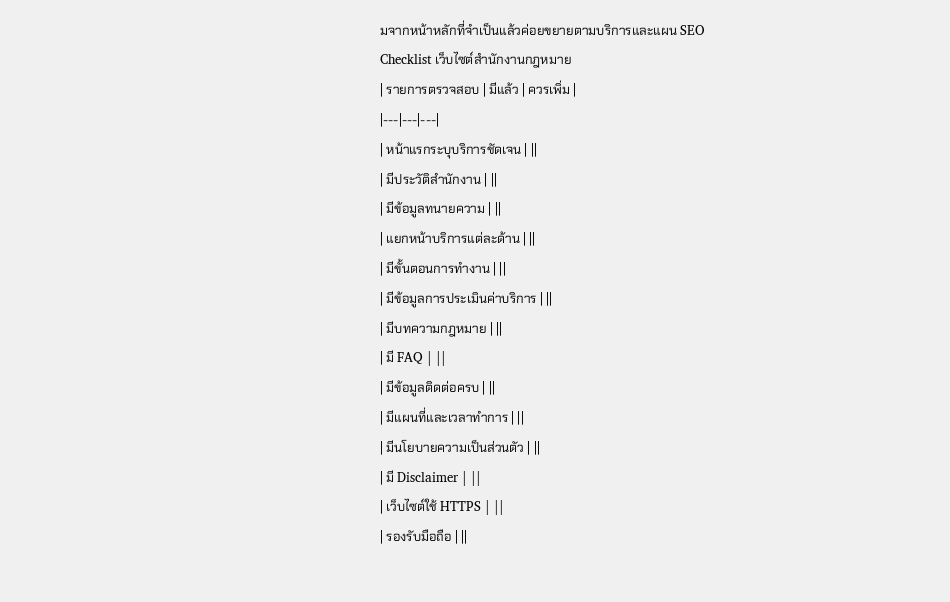มจากหน้าหลักที่จำเป็นแล้วค่อยขยายตามบริการและแผน SEO
Checklist เว็บไซต์สำนักงานกฎหมาย
| รายการตรวจสอบ | มีแล้ว | ควรเพิ่ม |
|---|---|---|
| หน้าแรกระบุบริการชัดเจน | ||
| มีประวัติสำนักงาน | ||
| มีข้อมูลทนายความ | ||
| แยกหน้าบริการแต่ละด้าน | ||
| มีขั้นตอนการทำงาน | ||
| มีข้อมูลการประเมินค่าบริการ | ||
| มีบทความกฎหมาย | ||
| มี FAQ | ||
| มีข้อมูลติดต่อครบ | ||
| มีแผนที่และเวลาทำการ | ||
| มีนโยบายความเป็นส่วนตัว | ||
| มี Disclaimer | ||
| เว็บไซต์ใช้ HTTPS | ||
| รองรับมือถือ | ||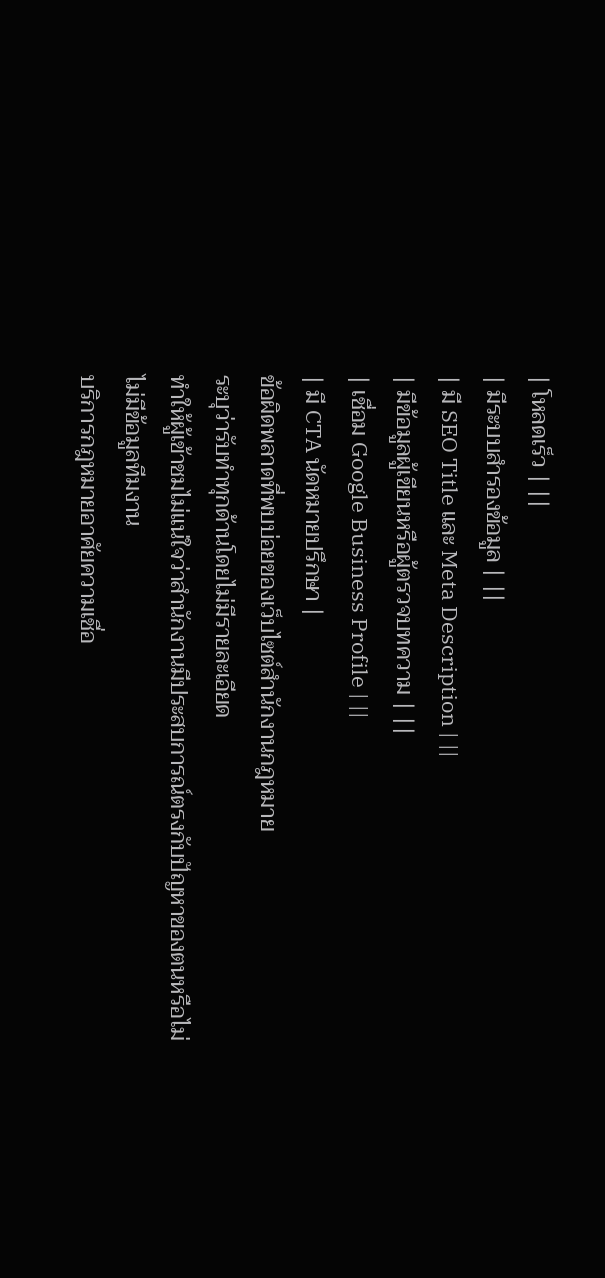| โหลดเร็ว | ||
| มีระบบสำรองข้อมูล | ||
| มี SEO Title และ Meta Description | ||
| มีข้อมูลผู้เขียนหรือผู้ตรวจบทความ | ||
| เชื่อม Google Business Profile | ||
| มี CTA นัดหมายปรึกษา |
ข้อผิดพลาดที่พบบ่อยของเว็บไซต์สำนักงานกฎหมาย
ระบุว่ารับทำทุกด้านโดยไม่มีรายละเอียด
ทำให้ผู้เข้าชมไม่แน่ใจว่าสำนักงานมีประสบการณ์ตรงกับปัญหาของตนหรือไม่
ไม่มีข้อมูลทีมงาน
บริการกฎหมายอาศัยความเชื่อ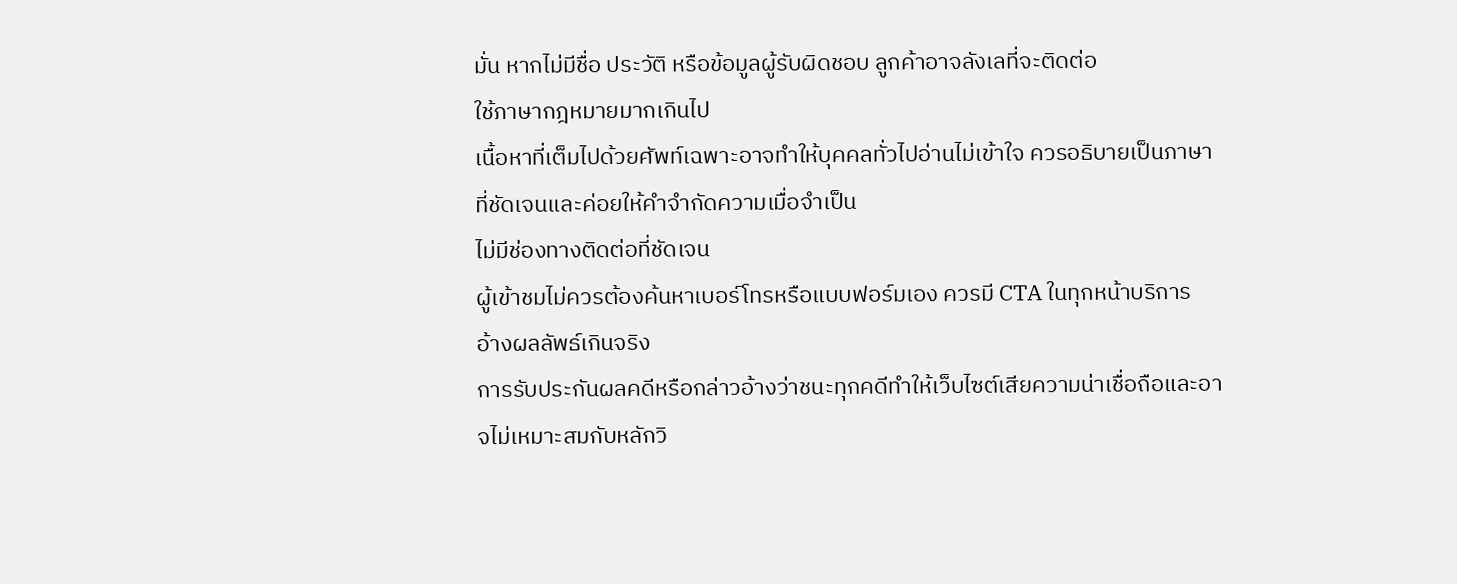มั่น หากไม่มีชื่อ ประวัติ หรือข้อมูลผู้รับผิดชอบ ลูกค้าอาจลังเลที่จะติดต่อ
ใช้ภาษากฎหมายมากเกินไป
เนื้อหาที่เต็มไปด้วยศัพท์เฉพาะอาจทำให้บุคคลทั่วไปอ่านไม่เข้าใจ ควรอธิบายเป็นภาษาที่ชัดเจนและค่อยให้คำจำกัดความเมื่อจำเป็น
ไม่มีช่องทางติดต่อที่ชัดเจน
ผู้เข้าชมไม่ควรต้องค้นหาเบอร์โทรหรือแบบฟอร์มเอง ควรมี CTA ในทุกหน้าบริการ
อ้างผลลัพธ์เกินจริง
การรับประกันผลคดีหรือกล่าวอ้างว่าชนะทุกคดีทำให้เว็บไซต์เสียความน่าเชื่อถือและอาจไม่เหมาะสมกับหลักวิ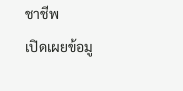ชาชีพ
เปิดเผยข้อมู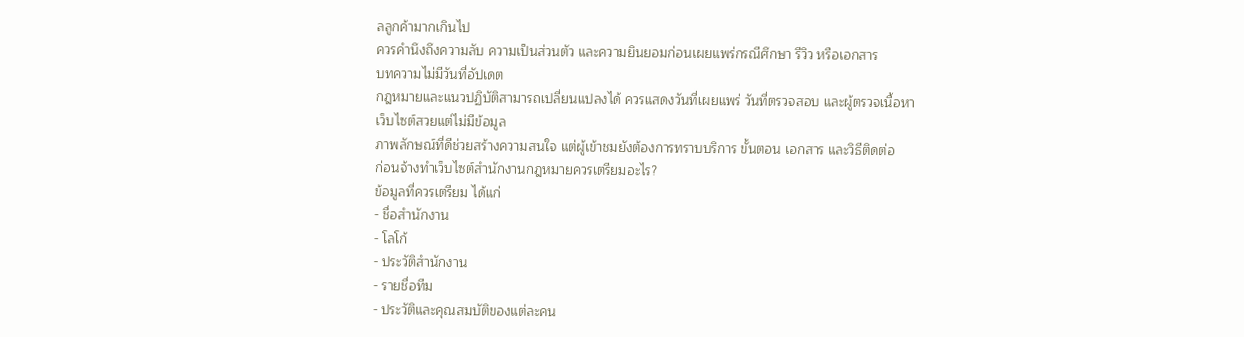ลลูกค้ามากเกินไป
ควรคำนึงถึงความลับ ความเป็นส่วนตัว และความยินยอมก่อนเผยแพร่กรณีศึกษา รีวิว หรือเอกสาร
บทความไม่มีวันที่อัปเดต
กฎหมายและแนวปฏิบัติสามารถเปลี่ยนแปลงได้ ควรแสดงวันที่เผยแพร่ วันที่ตรวจสอบ และผู้ตรวจเนื้อหา
เว็บไซต์สวยแต่ไม่มีข้อมูล
ภาพลักษณ์ที่ดีช่วยสร้างความสนใจ แต่ผู้เข้าชมยังต้องการทราบบริการ ขั้นตอน เอกสาร และวิธีติดต่อ
ก่อนจ้างทำเว็บไซต์สำนักงานกฎหมายควรเตรียมอะไร?
ข้อมูลที่ควรเตรียม ได้แก่
- ชื่อสำนักงาน
- โลโก้
- ประวัติสำนักงาน
- รายชื่อทีม
- ประวัติและคุณสมบัติของแต่ละคน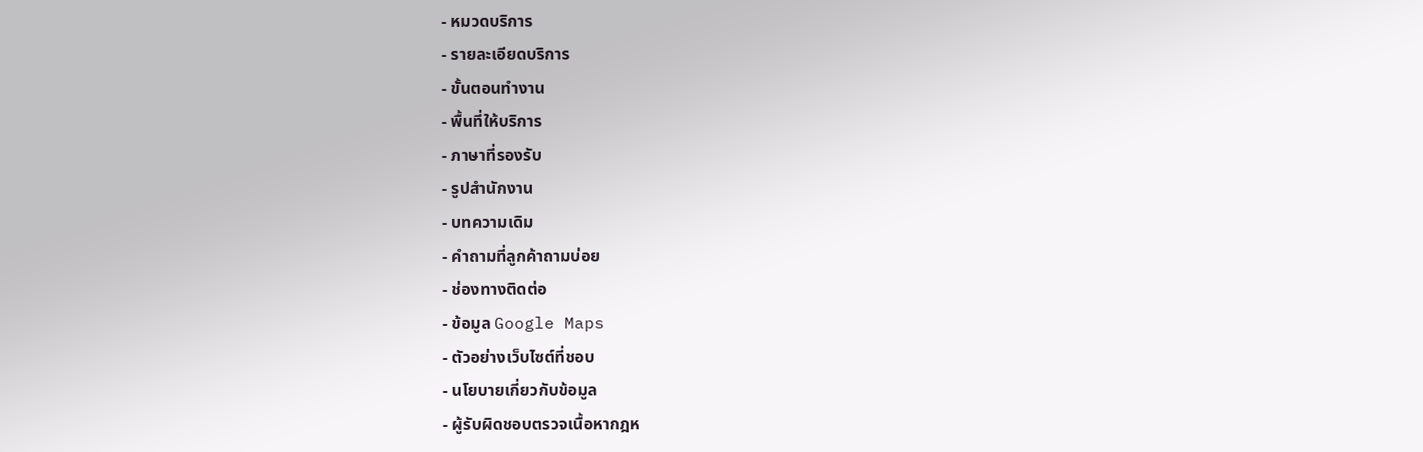- หมวดบริการ
- รายละเอียดบริการ
- ขั้นตอนทำงาน
- พื้นที่ให้บริการ
- ภาษาที่รองรับ
- รูปสำนักงาน
- บทความเดิม
- คำถามที่ลูกค้าถามบ่อย
- ช่องทางติดต่อ
- ข้อมูล Google Maps
- ตัวอย่างเว็บไซต์ที่ชอบ
- นโยบายเกี่ยวกับข้อมูล
- ผู้รับผิดชอบตรวจเนื้อหากฎห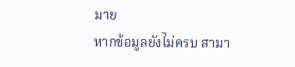มาย
หากข้อมูลยังไม่ครบ สามา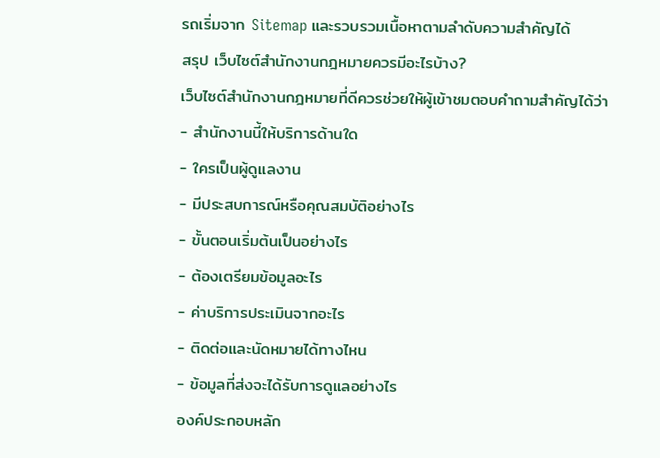รถเริ่มจาก Sitemap และรวบรวมเนื้อหาตามลำดับความสำคัญได้
สรุป เว็บไซต์สำนักงานกฎหมายควรมีอะไรบ้าง?
เว็บไซต์สำนักงานกฎหมายที่ดีควรช่วยให้ผู้เข้าชมตอบคำถามสำคัญได้ว่า
- สำนักงานนี้ให้บริการด้านใด
- ใครเป็นผู้ดูแลงาน
- มีประสบการณ์หรือคุณสมบัติอย่างไร
- ขั้นตอนเริ่มต้นเป็นอย่างไร
- ต้องเตรียมข้อมูลอะไร
- ค่าบริการประเมินจากอะไร
- ติดต่อและนัดหมายได้ทางไหน
- ข้อมูลที่ส่งจะได้รับการดูแลอย่างไร
องค์ประกอบหลัก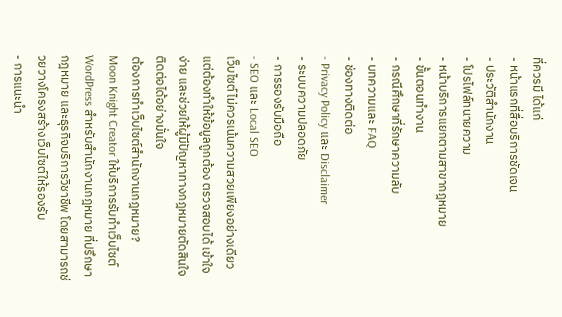ที่ควรมี ได้แก่
- หน้าแรกที่สื่อบริการชัดเจน
- ประวัติสำนักงาน
- โปรไฟล์ทนายความ
- หน้าบริการแยกตามสาขากฎหมาย
- ขั้นตอนทำงาน
- กรณีศึกษาที่รักษาความลับ
- บทความและ FAQ
- ช่องทางติดต่อ
- Privacy Policy และ Disclaimer
- ระบบความปลอดภัย
- การรองรับมือถือ
- SEO และ Local SEO
เว็บไซต์ไม่ควรเน้นความสวยเพียงอย่างเดียว แต่ต้องทำให้ข้อมูลถูกต้อง ตรวจสอบได้ เข้าใจง่าย และช่วยให้ผู้มีปัญหาทางกฎหมายตัดสินใจติดต่อได้อย่างมั่นใจ
ต้องการทำเว็บไซต์สำนักงานกฎหมาย?
Moon Knight Creator ให้บริการรับทำเว็บไซต์ WordPress สำหรับสำนักงานกฎหมาย ที่ปรึกษากฎหมาย และธุรกิจบริการวิชาชีพ โดยสามารถช่วยวางโครงสร้างเว็บไซต์ให้รองรับ
- การแนะนำ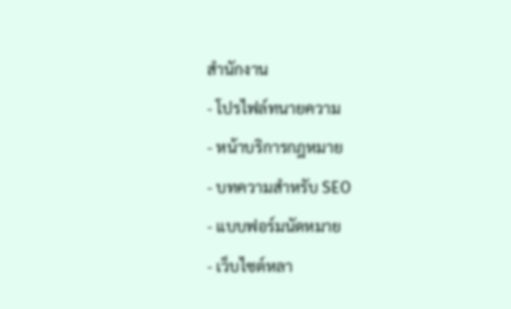สำนักงาน
- โปรไฟล์ทนายความ
- หน้าบริการกฎหมาย
- บทความสำหรับ SEO
- แบบฟอร์มนัดหมาย
- เว็บไซต์หลา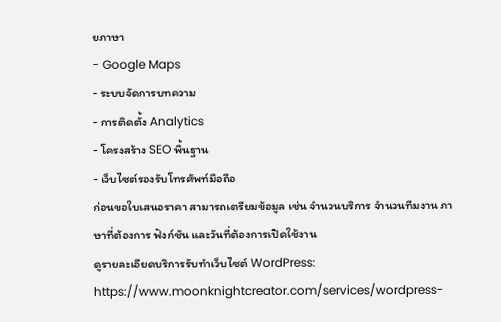ยภาษา
- Google Maps
- ระบบจัดการบทความ
- การติดตั้ง Analytics
- โครงสร้าง SEO พื้นฐาน
- เว็บไซต์รองรับโทรศัพท์มือถือ
ก่อนขอใบเสนอราคา สามารถเตรียมข้อมูล เช่น จำนวนบริการ จำนวนทีมงาน ภาษาที่ต้องการ ฟังก์ชัน และวันที่ต้องการเปิดใช้งาน
ดูรายละเอียดบริการรับทำเว็บไซต์ WordPress:
https://www.moonknightcreator.com/services/wordpress-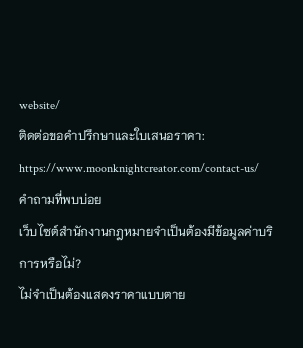website/
ติดต่อขอคำปรึกษาและใบเสนอราคา:
https://www.moonknightcreator.com/contact-us/
คำถามที่พบบ่อย
เว็บไซต์สำนักงานกฎหมายจำเป็นต้องมีข้อมูลค่าบริการหรือไม่?
ไม่จำเป็นต้องแสดงราคาแบบตาย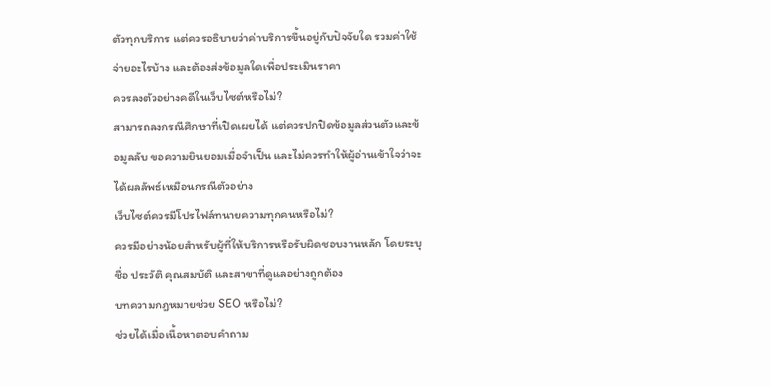ตัวทุกบริการ แต่ควรอธิบายว่าค่าบริการขึ้นอยู่กับปัจจัยใด รวมค่าใช้จ่ายอะไรบ้าง และต้องส่งข้อมูลใดเพื่อประเมินราคา
ควรลงตัวอย่างคดีในเว็บไซต์หรือไม่?
สามารถลงกรณีศึกษาที่เปิดเผยได้ แต่ควรปกปิดข้อมูลส่วนตัวและข้อมูลลับ ขอความยินยอมเมื่อจำเป็น และไม่ควรทำให้ผู้อ่านเข้าใจว่าจะได้ผลลัพธ์เหมือนกรณีตัวอย่าง
เว็บไซต์ควรมีโปรไฟล์ทนายความทุกคนหรือไม่?
ควรมีอย่างน้อยสำหรับผู้ที่ให้บริการหรือรับผิดชอบงานหลัก โดยระบุชื่อ ประวัติ คุณสมบัติ และสาขาที่ดูแลอย่างถูกต้อง
บทความกฎหมายช่วย SEO หรือไม่?
ช่วยได้เมื่อเนื้อหาตอบคำถาม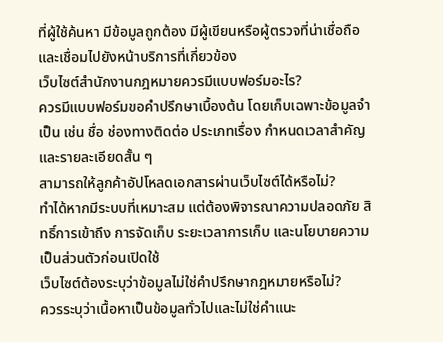ที่ผู้ใช้ค้นหา มีข้อมูลถูกต้อง มีผู้เขียนหรือผู้ตรวจที่น่าเชื่อถือ และเชื่อมไปยังหน้าบริการที่เกี่ยวข้อง
เว็บไซต์สำนักงานกฎหมายควรมีแบบฟอร์มอะไร?
ควรมีแบบฟอร์มขอคำปรึกษาเบื้องต้น โดยเก็บเฉพาะข้อมูลจำเป็น เช่น ชื่อ ช่องทางติดต่อ ประเภทเรื่อง กำหนดเวลาสำคัญ และรายละเอียดสั้น ๆ
สามารถให้ลูกค้าอัปโหลดเอกสารผ่านเว็บไซต์ได้หรือไม่?
ทำได้หากมีระบบที่เหมาะสม แต่ต้องพิจารณาความปลอดภัย สิทธิ์การเข้าถึง การจัดเก็บ ระยะเวลาการเก็บ และนโยบายความเป็นส่วนตัวก่อนเปิดใช้
เว็บไซต์ต้องระบุว่าข้อมูลไม่ใช่คำปรึกษากฎหมายหรือไม่?
ควรระบุว่าเนื้อหาเป็นข้อมูลทั่วไปและไม่ใช่คำแนะ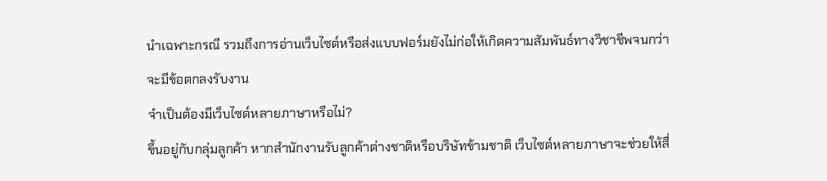นำเฉพาะกรณี รวมถึงการอ่านเว็บไซต์หรือส่งแบบฟอร์มยังไม่ก่อให้เกิดความสัมพันธ์ทางวิชาชีพจนกว่าจะมีข้อตกลงรับงาน
จำเป็นต้องมีเว็บไซต์หลายภาษาหรือไม่?
ขึ้นอยู่กับกลุ่มลูกค้า หากสำนักงานรับลูกค้าต่างชาติหรือบริษัทข้ามชาติ เว็บไซต์หลายภาษาจะช่วยให้สื่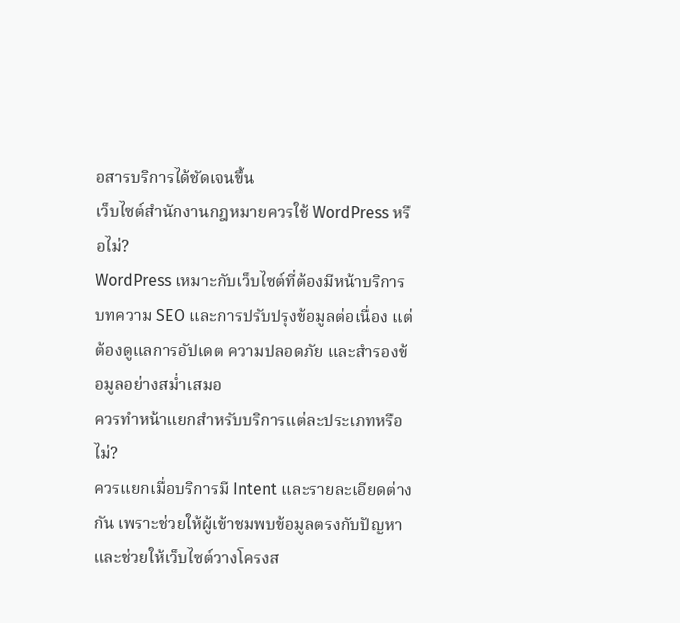อสารบริการได้ชัดเจนขึ้น
เว็บไซต์สำนักงานกฎหมายควรใช้ WordPress หรือไม่?
WordPress เหมาะกับเว็บไซต์ที่ต้องมีหน้าบริการ บทความ SEO และการปรับปรุงข้อมูลต่อเนื่อง แต่ต้องดูแลการอัปเดต ความปลอดภัย และสำรองข้อมูลอย่างสม่ำเสมอ
ควรทำหน้าแยกสำหรับบริการแต่ละประเภทหรือไม่?
ควรแยกเมื่อบริการมี Intent และรายละเอียดต่างกัน เพราะช่วยให้ผู้เข้าชมพบข้อมูลตรงกับปัญหา และช่วยให้เว็บไซต์วางโครงส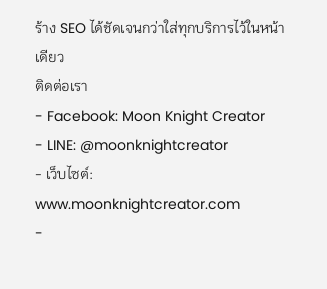ร้าง SEO ได้ชัดเจนกว่าใส่ทุกบริการไว้ในหน้าเดียว
ติดต่อเรา
- Facebook: Moon Knight Creator
- LINE: @moonknightcreator
- เว็บไซต์: www.moonknightcreator.com
-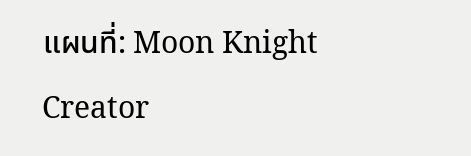แผนที่: Moon Knight Creator